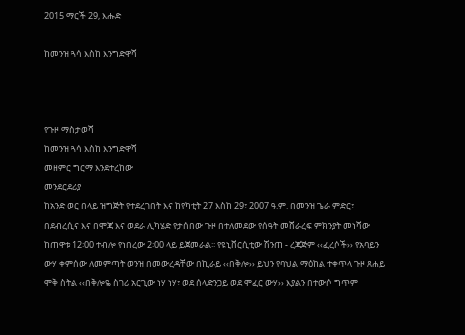2015 ማርች 29, እሑድ

ከመንዝ ጓሳ እስከ እንግድዋሻ



የጉዞ ማስታወሻ
ከመንዝ ጓሳ እስከ እንግድዋሻ
መዘምር ግርማ እንደተረከው
መንደርደሪያ
ከአንድ ወር በላይ ዝግጅት የተደረገበት እና ከየካቲት 27 እስከ 29፣ 2007 ዓ.ም. በመንዝ ጌራ ምድር፣ በደብረሲና እና በሞጃ እና ወደራ ሊካሄድ የታሰበው ጉዞ በተለመደው የሰዓት መሸራረፍ ምክንያት መነሻው ከጠዋቱ 12፡00 ተብሎ የነበረው 2፡00 ላይ ይጀመራል፡፡ የዩኒቨርሲቲው ሽንጠ - ረጃጅም ‹‹ፈረሶች›› የአባይን ውሃ ቀምሰው ለመምጣት ወንዝ በመውረዳቸው በኪራይ ‹‹በቅሎ›› ይህን የባህል ማዕከል ተቀጥላ ጉዞ ጸሐይ ሞቅ ስትል ‹‹በቅሎዬ ስገሪ አርጊው ነሃ ነሃ፣ ወደ ሰላድንጋይ ወደ ሞፈር ውሃ›› እያልን በተውሶ ግጥም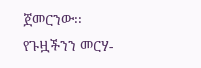ጀመርንው፡፡
የጉዟችንን መርሃ-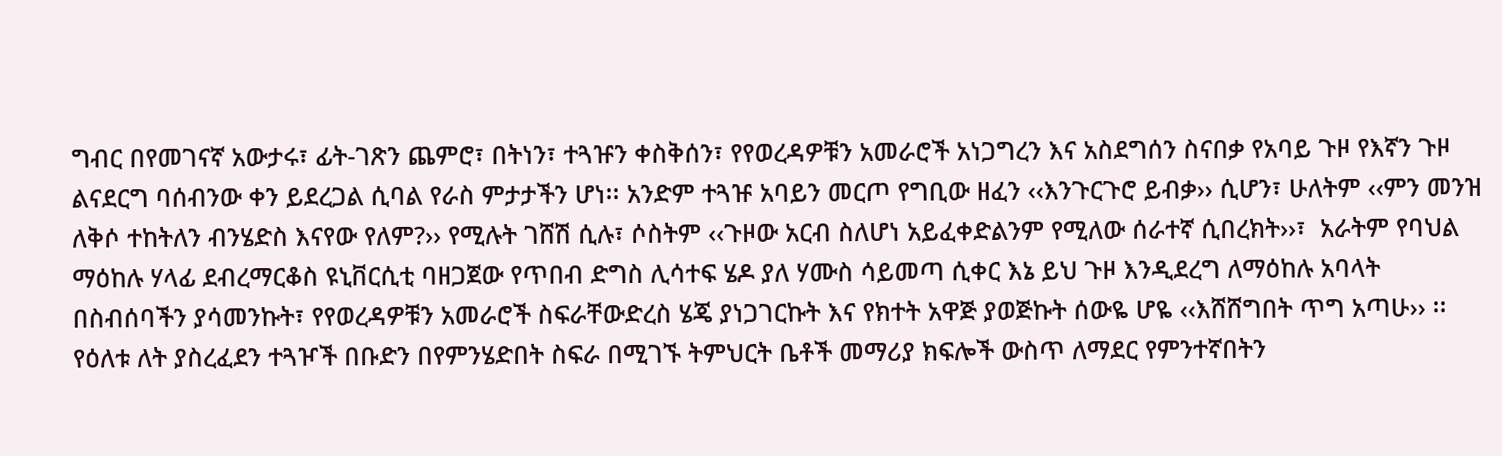ግብር በየመገናኛ አውታሩ፣ ፊት-ገጽን ጨምሮ፣ በትነን፣ ተጓዡን ቀስቅሰን፣ የየወረዳዎቹን አመራሮች አነጋግረን እና አስደግሰን ስናበቃ የአባይ ጉዞ የእኛን ጉዞ ልናደርግ ባሰብንው ቀን ይደረጋል ሲባል የራስ ምታታችን ሆነ፡፡ አንድም ተጓዡ አባይን መርጦ የግቢው ዘፈን ‹‹እንጉርጉሮ ይብቃ›› ሲሆን፣ ሁለትም ‹‹ምን መንዝ ለቅሶ ተከትለን ብንሄድስ እናየው የለም?›› የሚሉት ገሸሽ ሲሉ፣ ሶስትም ‹‹ጉዞው አርብ ስለሆነ አይፈቀድልንም የሚለው ሰራተኛ ሲበረክት››፣  አራትም የባህል ማዕከሉ ሃላፊ ደብረማርቆስ ዩኒቨርሲቲ ባዘጋጀው የጥበብ ድግስ ሊሳተፍ ሄዶ ያለ ሃሙስ ሳይመጣ ሲቀር እኔ ይህ ጉዞ እንዲደረግ ለማዕከሉ አባላት በስብሰባችን ያሳመንኩት፣ የየወረዳዎቹን አመራሮች ስፍራቸውድረስ ሄጄ ያነጋገርኩት እና የክተት አዋጅ ያወጅኩት ሰውዬ ሆዬ ‹‹እሸሸግበት ጥግ አጣሁ›› ፡፡
የዕለቱ ለት ያስረፈደን ተጓዦች በቡድን በየምንሄድበት ስፍራ በሚገኙ ትምህርት ቤቶች መማሪያ ክፍሎች ውስጥ ለማደር የምንተኛበትን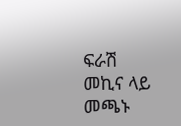ፍራሽ መኪና ላይ መጫኑ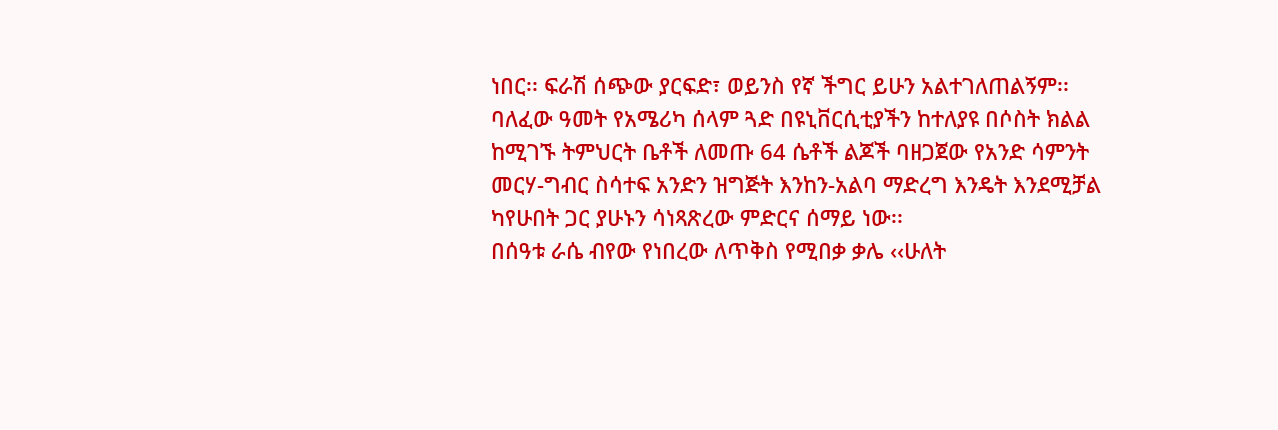ነበር፡፡ ፍራሽ ሰጭው ያርፍድ፣ ወይንስ የኛ ችግር ይሁን አልተገለጠልኝም፡፡ ባለፈው ዓመት የአሜሪካ ሰላም ጓድ በዩኒቨርሲቲያችን ከተለያዩ በሶስት ክልል ከሚገኙ ትምህርት ቤቶች ለመጡ 64 ሴቶች ልጆች ባዘጋጀው የአንድ ሳምንት መርሃ-ግብር ስሳተፍ አንድን ዝግጅት እንከን-አልባ ማድረግ እንዴት እንደሚቻል ካየሁበት ጋር ያሁኑን ሳነጻጽረው ምድርና ሰማይ ነው፡፡
በሰዓቱ ራሴ ብየው የነበረው ለጥቅስ የሚበቃ ቃሌ ‹‹ሁለት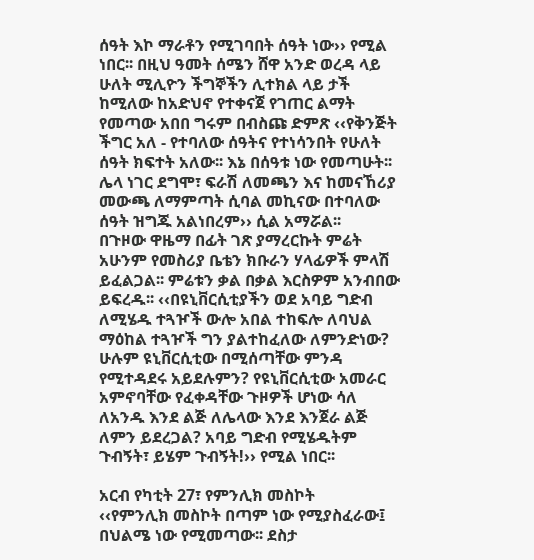ሰዓት እኮ ማራቶን የሚገባበት ሰዓት ነው›› የሚል ነበር፡፡ በዚህ ዓመት ሰሜን ሸዋ አንድ ወረዳ ላይ ሁለት ሚሊዮን ችግኞችን ሊተክል ላይ ታች ከሚለው ከአድህኖ የተቀናጀ የገጠር ልማት የመጣው አበበ ግሩም በብስጩ ድምጽ ‹‹የቅንጅት ችግር አለ - የተባለው ሰዓትና የተነሳንበት የሁለት ሰዓት ክፍተት አለው፡፡ እኔ በሰዓቱ ነው የመጣሁት፡፡ ሌላ ነገር ደግሞ፣ ፍራሽ ለመጫን እና ከመናኸሪያ መውጫ ለማምጣት ሲባል መኪናው በተባለው ሰዓት ዝግጁ አልነበረም›› ሲል አማሯል፡፡
በጉዞው ዋዜማ በፊት ገጽ ያማረርኩት ምሬት አሁንም የመስሪያ ቤቴን ክቡራን ሃላፊዎች ምላሽ ይፈልጋል፡፡ ምሬቱን ቃል በቃል እርስዎም አንብበው ይፍረዱ፡፡ ‹‹በዩኒቨርሲቲያችን ወደ አባይ ግድብ ለሚሄዱ ተጓዦች ውሎ አበል ተከፍሎ ለባህል ማዕከል ተጓዦች ግን ያልተከፈለው ለምንድነው? ሁሉም ዩኒቨርሲቲው በሚሰጣቸው ምንዳ የሚተዳደሩ አይደሉምን? የዩኒቨርሲቲው አመራር አምኖባቸው የፈቀዳቸው ጉዞዎች ሆነው ሳለ ለአንዱ እንደ ልጅ ለሌላው እንደ እንጀራ ልጅ ለምን ይደረጋል? አባይ ግድብ የሚሄዱትም ጉብኝት፣ ይሄም ጉብኝት!›› የሚል ነበር፡፡

አርብ የካቲት 27፣ የምንሊክ መስኮት
‹‹የምንሊክ መስኮት በጣም ነው የሚያስፈራው፤ በህልሜ ነው የሚመጣው፡፡ ደስታ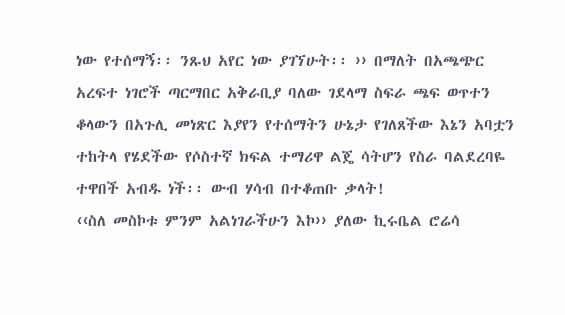ነው የተሰማኝ፡፡ ንጹህ አየር ነው ያገኘሁት፡፡ ›› በማለት በአጫጭር አረፍተ ነገሮች ጣርማበር አቅራቢያ ባለው ገደላማ ስፍራ ጫፍ ወጥተን ቆላውን በአጉሊ መነጽር እያየን የተሰማትን ሁኔታ የገለጸችው እኔን አባቷን ተከትላ የሄደችው የሶስተኛ ክፍል ተማሪዋ ልጄ ሳትሆን የስራ ባልደረባዬ ተዋበች አብዱ ነች፡፡ ውብ ሃሳብ በተቆጠቡ ቃላት!
‹‹ስለ መስኮቱ ምንም አልነገራችሁን እኮ›› ያለው ኪሩቤል ሮሬሳ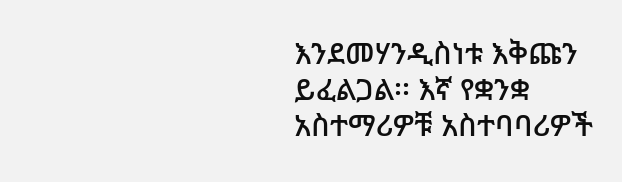እንደመሃንዲስነቱ እቅጩን ይፈልጋል፡፡ እኛ የቋንቋ አስተማሪዎቹ አስተባባሪዎች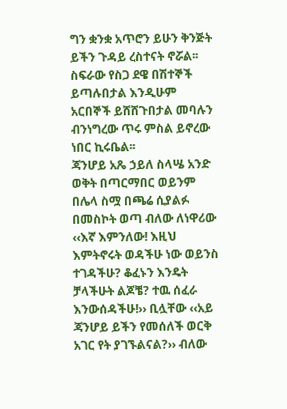ግን ቋንቋ አጥሮን ይሁን ቅንጅት ይችን ጉዳይ ረስተናት ኖሯል፡፡ ስፍራው የስጋ ደዌ በሽተኞች ይጣሉበታል እንዲሁም አርበኞች ይሸሸጉበታል መባሉን ብንነግረው ጥሩ ምስል ይኖረው ነበር ኪሩቤል፡፡
ጃንሆይ አጼ ኃይለ ስላሤ አንድ ወቅት በጣርማበር ወይንም በሌላ ስሟ በጫሬ ሲያልፉ በመስኮት ወጣ ብለው ለነዋሪው ‹‹እኛ እምንለው! እዚህ እምትኖሩት ወዳችሁ ነው ወይንስ ተገዳችሁ? ቆፈኑን እንዴት ቻላችሁት ልጆቼ? ተዉ ሰፈራ እንውሰዳችሁ!›› ቢሏቸው ‹‹አይ ጃንሆይ ይችን የመሰለች ወርቅ አገር የት ያገኙልናል?›› ብለው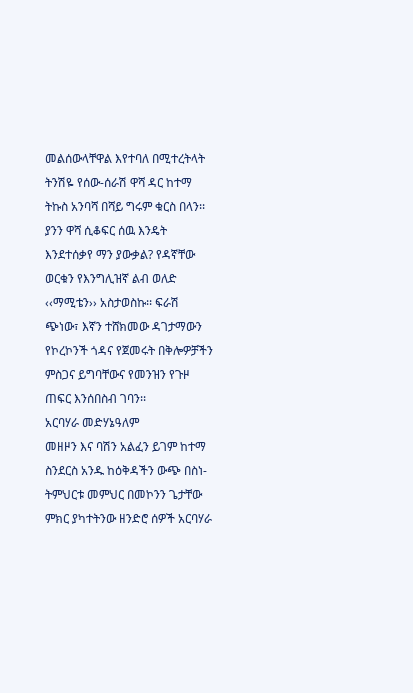መልሰውላቸዋል እየተባለ በሚተረትላት ትንሽዬ የሰው-ሰራሽ ዋሻ ዳር ከተማ ትኩስ አንባሻ በሻይ ግሩም ቁርስ በላን፡፡ ያንን ዋሻ ሲቆፍር ሰዉ እንዴት እንደተሰቃየ ማን ያውቃል? የዳኛቸው ወርቁን የእንግሊዝኛ ልብ ወለድ ‹‹ማሚቴን›› አስታወስኩ፡፡ ፍራሽ ጭነው፣ እኛን ተሸክመው ዳገታማውን የኮረኮንች ጎዳና የጀመሩት በቅሎዎቻችን ምስጋና ይግባቸውና የመንዝን የጉዞ ጠፍር እንሰበስብ ገባን፡፡
አርባሃራ መድሃኔዓለም
መዘዞን እና ባሽን አልፈን ይገም ከተማ ስንደርስ አንዱ ከዕቅዳችን ውጭ በስነ- ትምህርቱ መምህር በመኮንን ጌታቸው ምክር ያካተትንው ዘንድሮ ሰዎች አርባሃራ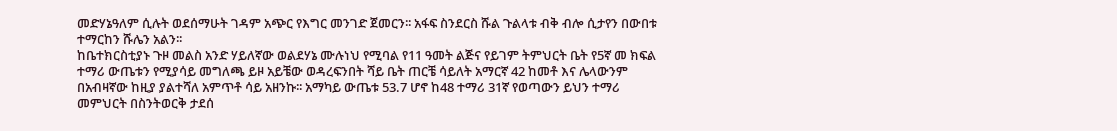መድሃኔዓለም ሲሉት ወደሰማሁት ገዳም አጭር የእግር መንገድ ጀመርን፡፡ አፋፍ ስንደርስ ሹል ጉልላቱ ብቅ ብሎ ሲታየን በውበቱ ተማርከን ሹሌን አልን፡፡
ከቤተክርስቲያኑ ጉዞ መልስ አንድ ሃይለኛው ወልደሃኔ ሙሉነህ የሚባል የ11 ዓመት ልጅና የይገም ትምህርት ቤት የ5ኛ መ ክፍል ተማሪ ውጤቱን የሚያሳይ መግለጫ ይዞ አይቼው ወዳረፍንበት ሻይ ቤት ጠርቼ ሳይለት አማርኛ 42 ከመቶ እና ሌላውንም በአብዛኛው ከዚያ ያልተሻለ አምጥቶ ሳይ አዘንኩ፡፡ አማካይ ውጤቱ 53.7 ሆኖ ከ48 ተማሪ 31ኛ የወጣውን ይህን ተማሪ መምህርት በስንትወርቅ ታደሰ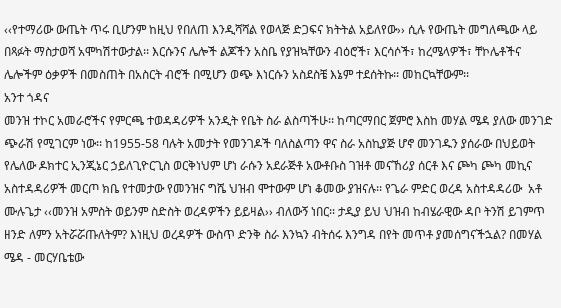‹‹የተማሪው ውጤት ጥሩ ቢሆንም ከዚህ የበለጠ እንዲሻሻል የወላጅ ድጋፍና ክትትል አይለየው›› ሲሉ የውጤት መግለጫው ላይ በጻፉት ማስታወሻ አሞካሽተውታል፡፡ እርሱንና ሌሎች ልጆችን አስቤ የያዝኳቸውን ብዕሮች፣ እርሳሶች፣ ከረሜላዎች፣ ቸኮሌቶችና ሌሎችም ዕቃዎች በመስጠት በአስርት ብሮች በሚሆን ወጭ እነርሱን አስደስቼ እኔም ተደሰትኩ፡፡ መከርኳቸውም፡፡
አንተ ጎዳና
መንዝ ተኮር አመራሮችና የምርጫ ተወዳዳሪዎች አንዲት የቤት ስራ ልስጣችሁ፡፡ ከጣርማበር ጀምሮ እስከ መሃል ሜዳ ያለው መንገድ ጭራሽ የሚገርም ነው፡፡ ከ1955-58 ባሉት አመታት የመንገዶች ባለስልጣን ዋና ስራ አስኪያጅ ሆኖ መንገዱን ያሰራው በህይወት የሌለው ዶክተር ኢንጂኔር ኃይለጊዮርጊስ ወርቅነህም ሆነ ራሱን አደራጅቶ አውቶቡስ ገዝቶ መናኸሪያ ሰርቶ እና ጮካ ጮካ መኪና አስተዳዳሪዎች መርጦ ክቤ የተመታው የመንዝና ግሼ ህዝብ ሞተውም ሆነ ቆመው ያዝናሉ፡፡ የጌራ ምድር ወረዳ አስተዳዳሪው  አቶ ሙሉጌታ ‹‹መንዝ አምስት ወይንም ስድስት ወረዳዎችን ይይዛል›› ብለውኝ ነበር፡፡ ታዲያ ይህ ህዝብ ከብሄራዊው ዳቦ ትንሽ ይገምጥ ዘንድ ለምን አትሯሯጡለትም? እነዚህ ወረዳዎች ውስጥ ድንቅ ስራ እንኳን ብትሰሩ እንግዳ በየት መጥቶ ያመሰግናችኋል? በመሃል ሜዳ - መርሃቤቴው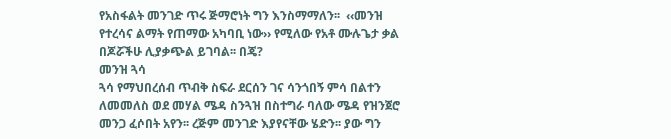የአስፋልት መንገድ ጥሩ ጅማሮነት ግን እንስማማለን፡፡  ‹‹መንዝ የተረሳና ልማት የጠማው አካባቢ ነው›› የሚለው የአቶ ሙሉጌታ ቃል በጆሯችሁ ሊያቃጭል ይገባል፡፡ በጄ?
መንዝ ጓሳ
ጓሳ የማህበረሰብ ጥብቅ ስፍራ ደርሰን ገና ሳንጎበኝ ምሳ በልተን ለመመለስ ወደ መሃል ሜዳ ስንጓዝ በስተግራ ባለው ሜዳ የዝንጀሮ መንጋ ፈሶበት አየን፡፡ ረጅም መንገድ እያየናቸው ሄድን፡፡ ያው ግን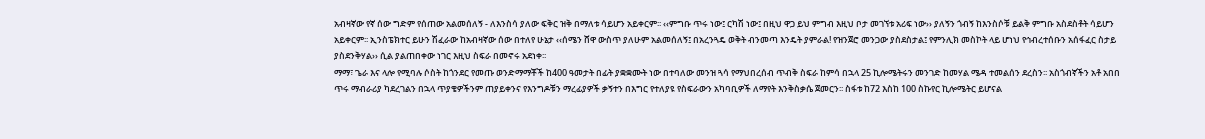አብዛኛው የኛ ሰው ግድም የሰጠው አልመሰለኝ - ለእንስሳ ያለው ፍቅር ዝቅ በማለቱ ሳይሆን አይቀርም፡፡ ‹‹ምግቡ ጥሩ ነው፤ ርካሽ ነው፤ በዚህ ዋጋ ይህ ምግብ እዚህ ቦታ መገኘቱ አሪፍ ነው›› ያለኝን ጎብኝ ከእንስሶቹ ይልቅ ምግቡ አስደስቶት ሳይሆን አይቀርም፡፡ ኢንስፔክተር ይሁን ሽፈራው ከአብዛኛው ሰው በተለየ ሁኔታ ‹‹ሰሜን ሸዋ ውስጥ ያለሁም አልመሰለኝ፤ በአረንጓዴ ወቅት ብንመጣ እንዴት ያምራል! የዝንጀሮ መንጋው ያስደስታል፤ የምንሊክ መስኮት ላይ ሆነህ የኅብረተሰቡን አሰፋፈር ስታይ ያስደንቅሃል›› ሲል ያልጠበቀው ነገር እዚህ ስፍራ በመኖሩ አደነቀ፡፡
ማማ፣ ጌራ እና ላሎ የሚባሉ ሶስት ከጎንደር የመጡ ወንድማማቾች ከ400 ዓመታት በፊት ያቋቋሙት ነው በተባለው መንዝ ጓሳ የማህበረሰብ ጥብቅ ስፍራ ከምሳ በኋላ 25 ኪሎሜትሩን መንገድ ከመሃል ሜዳ ተመልሰን ደረስን፡፡ አስጎብኛችን አቶ አበበ ጥሩ ማብራሪያ ካደረገልን በኋላ ጥያቄዎችንም ጠያይቀንና የእንግዶቹን ማረፊያዎች ቃኝተን በእግር የተለያዩ የስፍራውን አካባቢዎች ለማየት እንቅስቃሴ ጀመርን፡፡ ስፋቱ ከ72 እስከ 100 ስኩየር ኪሎሜትር ይሆናል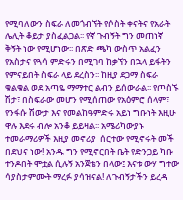የሚባለውን ስፍራ ለመጎብኘት የሶስት ቀናትና የአራት ሌሊት ቆይታ ያስፈልጋል፡፡ የኛ ጉብኝት ግን መጠነኛ ቅኝት ነው የሚሆነው፡፡ በጽድ ጫካ ውስጥ አልፈን የአስታና የጓሳ ምድሩን በሚገባ ከቃኘን በኋላ ይፋትን የምናይበት ስፍራ ላይ ደረስን፡፡ ከዚያ ደጋማ ስፍራ ቁልቁል ወደ አጣዬ ማማተር ልብን ይሰውራል፡፡ የጦስኙ ሽታ፣ በስፍራው መሆን የሚሰጠው የአዕምሮ ሰላም፣ የንፋሱ ሽውታ እና የመልከዓምድሩ አይነ ግቡነት እዚሁ ዋሉ እደሩ ብሎ አንቆ ይይዛል፡፡ አሜሪካውያኑ ተመራማሪዎች እዚያ መኖሪያ  ሰርተው የሚኖሩት መች በደህና ነው! አንዱ ግን የሚኖርበት ቤት የድንጋይ ካቡ ተንዶበት ሞቷል ሲሉኝ አንጀቴን በላው፤ እናቱ ውሃ ግተው ሳያስታምሙት ማረፉ ያሳዝናል! ለጉብኝታችን ይረዳ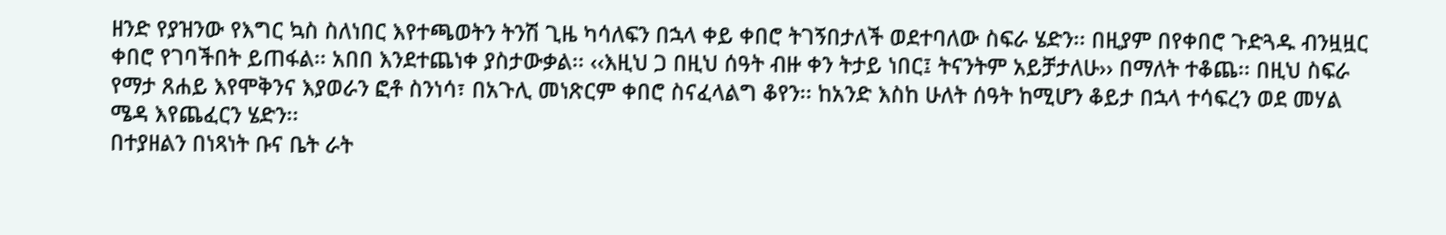ዘንድ የያዝንው የእግር ኳስ ስለነበር እየተጫወትን ትንሽ ጊዜ ካሳለፍን በኋላ ቀይ ቀበሮ ትገኝበታለች ወደተባለው ስፍራ ሄድን፡፡ በዚያም በየቀበሮ ጉድጓዱ ብንዟዟር ቀበሮ የገባችበት ይጠፋል፡፡ አበበ እንደተጨነቀ ያስታውቃል፡፡ ‹‹እዚህ ጋ በዚህ ሰዓት ብዙ ቀን ትታይ ነበር፤ ትናንትም አይቻታለሁ›› በማለት ተቆጨ፡፡ በዚህ ስፍራ የማታ ጸሐይ እየሞቅንና እያወራን ፎቶ ስንነሳ፣ በአጉሊ መነጽርም ቀበሮ ስናፈላልግ ቆየን፡፡ ከአንድ እስከ ሁለት ሰዓት ከሚሆን ቆይታ በኋላ ተሳፍረን ወደ መሃል ሜዳ እየጨፈርን ሄድን፡፡
በተያዘልን በነጻነት ቡና ቤት ራት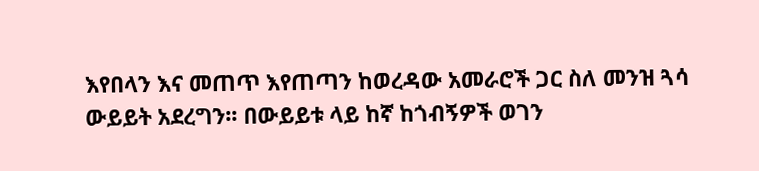እየበላን እና መጠጥ እየጠጣን ከወረዳው አመራሮች ጋር ስለ መንዝ ጓሳ ውይይት አደረግን፡፡ በውይይቱ ላይ ከኛ ከጎብኝዎች ወገን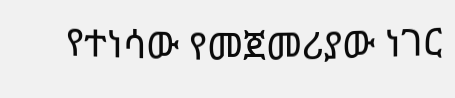የተነሳው የመጀመሪያው ነገር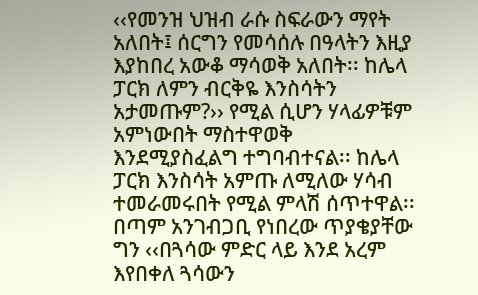‹‹የመንዝ ህዝብ ራሱ ስፍራውን ማየት አለበት፤ ሰርግን የመሳሰሉ በዓላትን እዚያ እያከበረ አውቆ ማሳወቅ አለበት፡፡ ከሌላ ፓርክ ለምን ብርቅዬ እንስሳትን አታመጡም?›› የሚል ሲሆን ሃላፊዎቹም አምነውበት ማስተዋወቅ እንደሚያስፈልግ ተግባብተናል፡፡ ከሌላ ፓርክ እንስሳት አምጡ ለሚለው ሃሳብ ተመራመሩበት የሚል ምላሽ ሰጥተዋል፡፡ በጣም አንገብጋቢ የነበረው ጥያቄያቸው ግን ‹‹በጓሳው ምድር ላይ እንደ አረም እየበቀለ ጓሳውን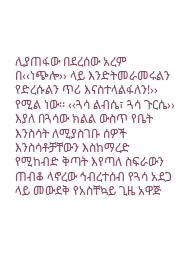ሊያጠፋው በደረሰው አረም በ‹‹ነጭሎ›› ላይ እንድትመራመሩልን የድረሱልን ጥሪ እናስተላልፋለን!›› የሚል ነው፡፡ ‹‹ጓሳ ልብሴ፣ ጓሳ ጉርሴ›› እያለ በጓሳው ክልል ውስጥ የቤት እንስሳት ለሚያስገቡ ሰዎች እንስሳቶቻቸውን እስከማረድ የሚከብድ ቅጣት እየጣለ ስፍራውን ጠብቆ ላኖረው ኅብረተሰብ የጓሳ አደጋ ላይ መውደቅ የአስቸኳይ ጊዜ አዋጅ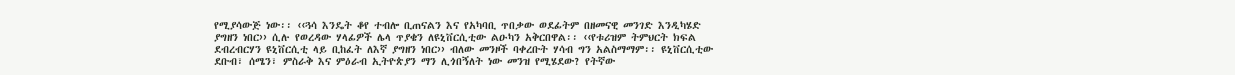የሚያሳውጅ ነው፡፡ ‹‹ጓሳ እንዴት ቆየ ተብሎ ቢጠናልን እና የአካባቢ ጥበቃው ወደፊትም በዘመናዊ መንገድ እንዲካሄድ ያግዘን ነበር›› ሲሉ የወረዳው ሃላፊዎች ሌላ ጥያቄን ለዩኒቨርሲቲው ልዑካን አቅርበዋል፡፡ ‹‹የቱሪዝም ትምህርት ክፍል ደብረብርሃን ዩኒቨርሲቲ ላይ ቢከፈት ለእኛ ያግዘን ነበር›› ብለው መንዞች ባቀረቡት ሃሳብ ግን አልስማማም፡፡ ዩኒቨርሲቲው ደቡብ፣ ሰሜን፣ ምስራቅ እና ምዕራብ ኢትዮጵያን ማን ሊጎበኝለት ነው መንዝ የሚሄደው? የትኛው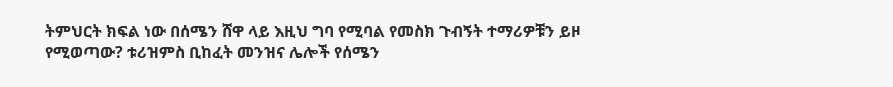ትምህርት ክፍል ነው በሰሜን ሸዋ ላይ እዚህ ግባ የሚባል የመስክ ጉብኝት ተማሪዎቹን ይዞ የሚወጣው? ቱሪዝምስ ቢከፈት መንዝና ሌሎች የሰሜን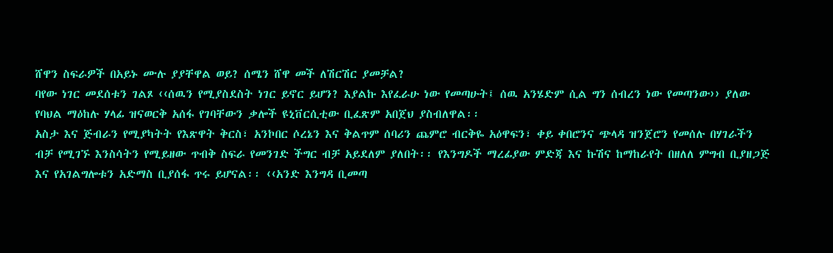ሸዋን ስፍራዎች በአይኑ ሙሉ ያያቸዋል ወይ? ሰሜን ሸዋ መች ለሽርሽር ያመቻል?
ባየው ነገር መደሰቱን ገልጾ ‹‹ሰዉን የሚያስደስት ነገር ይኖር ይሆን? እያልኩ እየፈራሁ ነው የመጣሁት፤ ሰዉ አንሄድም ሲል ግን ሰብረን ነው የመጣንው›› ያለው የባህል ማዕከሉ ሃላፊ ዝናወርቅ አሰፋ የገባቸውን ቃሎች ዩኒቨርሲቲው ቢፈጽም አበጀህ ያስብለዋል፡፡
አስታ እና ጅብራን የሚያካትት የእጽዋት ቅርስ፣ አንኮበር ሶረኔን እና ቅልጥም ሰባሪን ጨምሮ ብርቅዬ አዕዋፍን፣ ቀይ ቀበሮንና ጭላዳ ዝንጀሮን የመሰሉ በሃገራችን ብቻ የሚገኙ እንስሳትን የሚይዘው ጥብቅ ስፍራ የመንገድ ችግር ብቻ አይደለም ያለበት፡፡ የእንግዶች ማረፊያው ምድጃ እና ኩሽና ከማከራየት በዘለለ ምግብ ቢያዘጋጅ እና የአገልግሎቱን አድማስ ቢያሰፋ ጥሩ ይሆናል፡፡ ‹‹አንድ እንግዳ ቢመጣ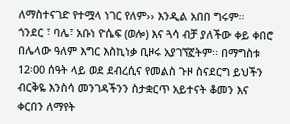ለማስተናገድ የተሟላ ነገር የለም›› እንዲል አበበ ግሩም፡፡
ጎንደር ፣ ባሌ፣ አቡነ ዮሴፍ (ወሎ) እና ጓሳ ብቻ ያለችው ቀይ ቀበሮ በሌላው ዓለም እግር እስኪነቃ ቢዞሩ አያገኘኟትም፡፡ በማግስቱ 12፡00 ሰዓት ላይ ወደ ደብረሲና የመልስ ጉዞ ስናደርግ ይህችን ብርቅዬ እንስሳ መንገዳችንን ስታቋርጥ አይተናት ቆመን እና ቀርበን ለማየት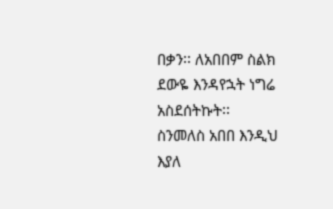በቃን፡፡ ለአበበም ስልክ ደውዬ እንዳየኋት ነግሬ አስደሰትኩት፡፡
ስንመለስ አበበ እንዲህ እያለ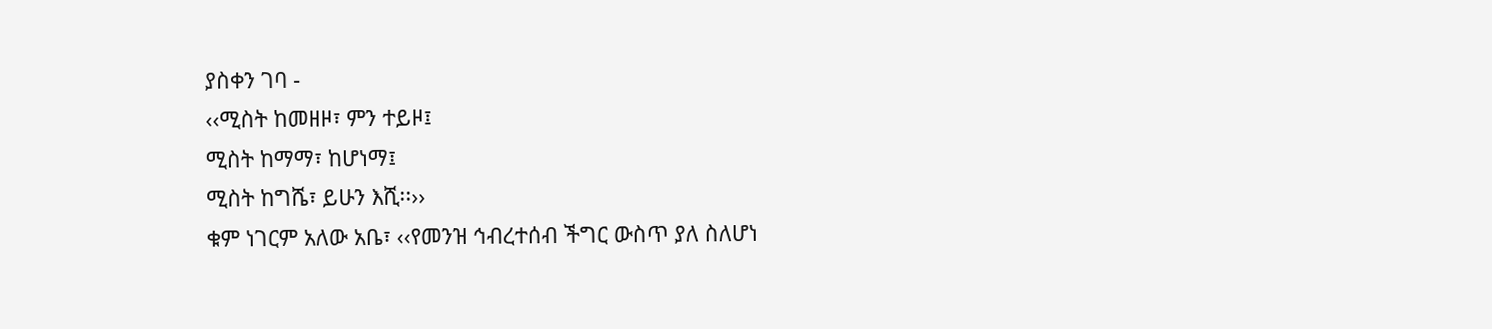ያስቀን ገባ -
‹‹ሚስት ከመዘዞ፣ ምን ተይዞ፤
ሚስት ከማማ፣ ከሆነማ፤
ሚስት ከግሼ፣ ይሁን እሺ፡፡››
ቁም ነገርም አለው አቤ፣ ‹‹የመንዝ ኅብረተሰብ ችግር ውስጥ ያለ ስለሆነ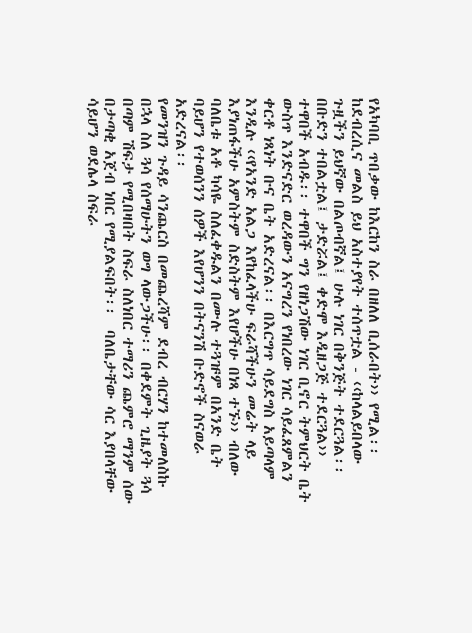የአካባቢ ጥበቃው ከእርከን ስራ በዘለለ ቢሰራበት›› የሚል፡፡
ከደብረሲና መልስ ይህ አስተያየት ተሰጥቷል - ‹‹ከላልይበላው ጉዟችን ይህኛው በልጦብኛል፤ ሁሉ ነገር በቅንጅት ተደርጓል፡፡ በቡድን ተበልቷል፤ ታድሯል፤ ቀድሞ እዲዘጋጅ ተደርጓል›› ተዋበች አብዱ፡፡ ተዋበች ግን የዘነጋሽው ነገር ቢኖር ትምህርት ቤት ውስጥ እንድናድር ወረዳውን አናግረን የነበረው ነገር ሳይፈጸምልን ቀርቶ ነጻነት ቡና ቤት አድረናል፡፡ በእርግጥ ሳይደግስ አይጣላም እንዲሉ ‹‹የአንድ አልጋ እየከፈላችሁ ፍራሻችሁን መሬት ላይ እያነጠፋችሁ አምስትም ስድስትም እየሆችሁ በነጻ ተኙ›› ብለው ባለቤቱ አቶ ካሳዬ ስለፈቀዱልን በሙሉ ተጓዡም በአንድ ቤት ባይሆን የተወሰንን ሰዎች እየሆንን በትናንሽ ቡድኖች ስናወራ አድረናል፡፡
የመንዝን ጉዳይ ሳንጨርስ በመጨረሻም ደብረ ብርሃን ከተመለስኩ በኋላ ስለ ጓሳ የሰማሁትን ወግ ላውጋችሁ፡፡ በቀደምት ጊዜያት ጓሳ በጣም ሽፍታ የሚበዛበት ስፍራ ስለነበር ተማሪን ጨምሮ ማንም ሰው በታጣቂ አጀብ ነበር የሚያልፍበት፡፡  ባለቤታቸው ሳር እያበላቸው ሳይሆን ወደሌላ ስፍራ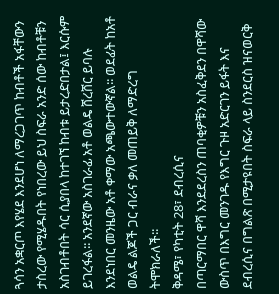ጓሳን አቋርጦ እየሄደ እንደሆነ ለማረጋገጥ ከብቶች አፋቸውን ታስረው የሚሄዱበት የነበረው ይህ ስፍራ አንድ ሰው ከብቶቹን አስገብቶበት ሳር ሲያበላ ከተገኘ ከብቱ ይታረድበታል፤ እርሱም ይገረፋል፡፡ አንደኛው አስገራፊ አቶ ወልዴ ሸረሸር ይባሉ እንደነበር መንዜው አቶ ቀማው አጫውተውኛል፡፡ ወደፊት ከአቶ ወልዴ ልጆች ጋር ብራና ቃለ መጠይቅ ለማድረግ ትሞክራለች፡፡
ቅዳሜ፣ የካቲት 28፣ ደብረሲና
በጣርማበር ዋሻ እንደደረስን ጠባቂዎቹን አስፈቅደን በዋሻው ውስጥ በእግር መንገዱ የእግር ጉዞ አድርገን ይፋት እና ደብረሲና በግልጽ በሚታዩበት ስፍራ ላይ ስንደርስ ዝናወርቅ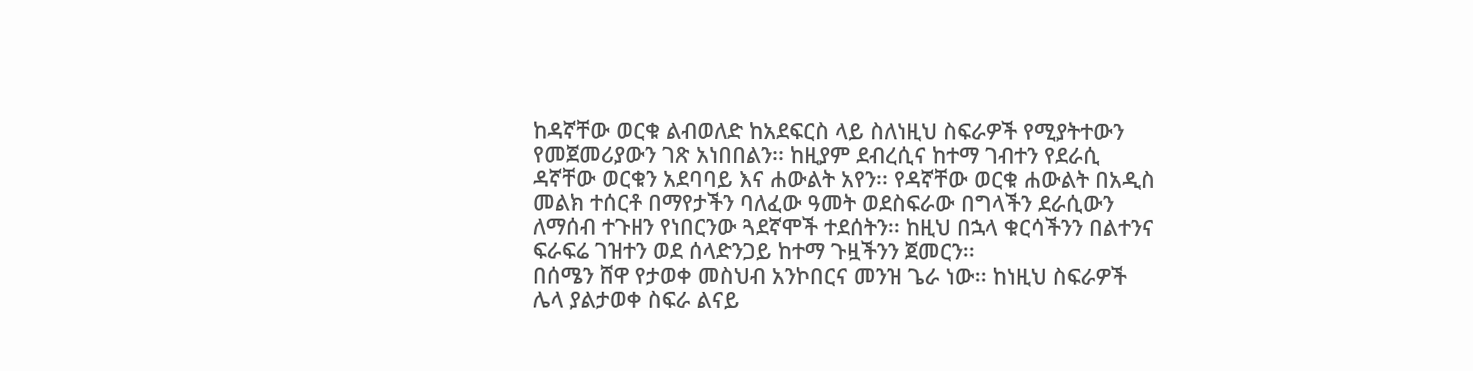ከዳኛቸው ወርቁ ልብወለድ ከአደፍርስ ላይ ስለነዚህ ስፍራዎች የሚያትተውን የመጀመሪያውን ገጽ አነበበልን፡፡ ከዚያም ደብረሲና ከተማ ገብተን የደራሲ ዳኛቸው ወርቁን አደባባይ እና ሐውልት አየን፡፡ የዳኛቸው ወርቁ ሐውልት በአዲስ መልክ ተሰርቶ በማየታችን ባለፈው ዓመት ወደስፍራው በግላችን ደራሲውን ለማሰብ ተጉዘን የነበርንው ጓደኛሞች ተደሰትን፡፡ ከዚህ በኋላ ቁርሳችንን በልተንና ፍራፍሬ ገዝተን ወደ ሰላድንጋይ ከተማ ጉዟችንን ጀመርን፡፡
በሰሜን ሸዋ የታወቀ መስህብ አንኮበርና መንዝ ጌራ ነው፡፡ ከነዚህ ስፍራዎች ሌላ ያልታወቀ ስፍራ ልናይ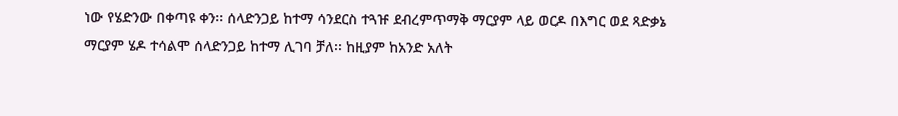ነው የሄድንው በቀጣዩ ቀን፡፡ ሰላድንጋይ ከተማ ሳንደርስ ተጓዡ ደብረምጥማቅ ማርያም ላይ ወርዶ በእግር ወደ ጻድቃኔ ማርያም ሄዶ ተሳልሞ ሰላድንጋይ ከተማ ሊገባ ቻለ፡፡ ከዚያም ከአንድ አለት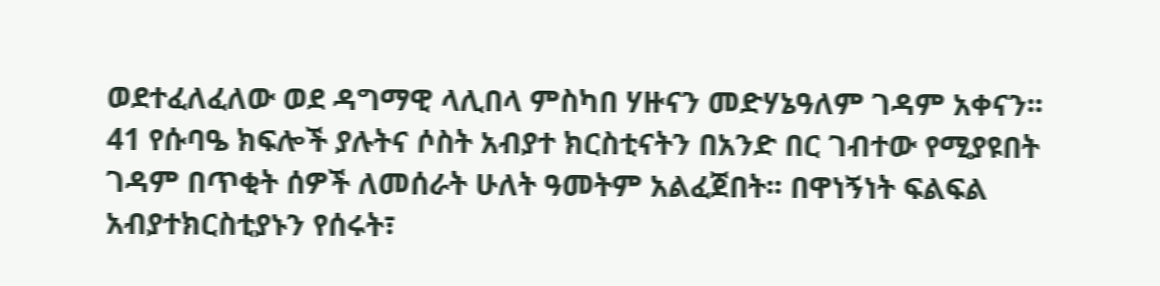ወደተፈለፈለው ወደ ዳግማዊ ላሊበላ ምስካበ ሃዙናን መድሃኔዓለም ገዳም አቀናን፡፡ 41 የሱባዔ ክፍሎች ያሉትና ሶስት አብያተ ክርስቲናትን በአንድ በር ገብተው የሚያዩበት ገዳም በጥቂት ሰዎች ለመሰራት ሁለት ዓመትም አልፈጀበት፡፡ በዋነኝነት ፍልፍል አብያተክርስቲያኑን የሰሩት፣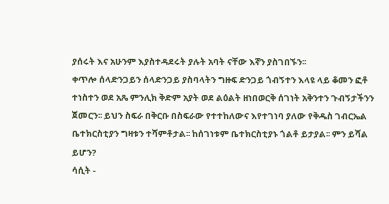ያሰሩት እና አሁንም እያስተዳደሩት ያሉት አባት ናቸው እኛን ያስገበኙን፡፡
ቀጥሎ ሰላድንጋይን ሰላድንጋይ ያስባላትን ግዙፍ ድንጋይ ጎብኝተን እላዩ ላይ ቆመን ፎቶ ተነስተን ወደ አጼ ምንሊክ ቅድም አያት ወደ ልዕልት ዘነበወርቅ ሰገነት አቅንተን ጉብኝታችንን ጀመርን፡፡ ይህን ስፍራ በቅርቡ በስፍራው የተተከለውና እየተገነባ ያለው የቅዱስ ገብርኤል ቤተክርስቲያን ግዛቱን ተሻምቶታል፡፡ ከሰገነቱም ቤተክርስቲያኑ ጎልቶ ይታያል፡፡ ምን ይሻል ይሆን?
ሳሲት -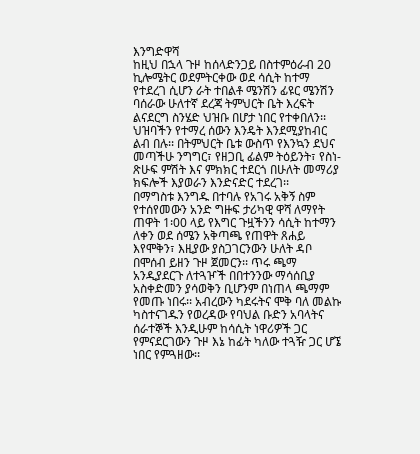እንግድዋሻ
ከዚህ በኋላ ጉዞ ከሰላድንጋይ በስተምዕራብ 20 ኪሎሜትር ወደምትርቀው ወደ ሳሲት ከተማ የተደረገ ሲሆን ራት ተበልቶ ሜንሽን ፊዩር ሜንሽን ባሰራው ሁለተኛ ደረጃ ትምህርት ቤት እረፍት ልናደርግ ስንሄድ ህዝቡ በሆታ ነበር የተቀበለን፡፡ ህዝባችን የተማረ ሰውን እንዴት እንደሚያከብር ልብ በሉ፡፡ በትምህርት ቤቱ ውስጥ የእንኳን ደህና መጣችሁ ንግግር፣ የዘጋቢ ፊልም ትዕይንት፣ የስነ-ጽሁፍ ምሽት እና ምክክር ተደርጎ በሁለት መማሪያ ክፍሎች እያወራን እንድናድር ተደረገ፡፡
በማግስቱ እንግዱ በተባሉ የአገሩ አቅኝ ስም የተሰየመውን አንድ ግዙፍ ታሪካዊ ዋሻ ለማየት ጠዋት 1፡00 ላይ የእግር ጉዟችንን ሳሲት ከተማን ለቀን ወደ ሰሜን አቅጣጫ የጠዋት ጸሐይ እየሞቅን፣ እዚያው ያስጋገርንውን ሁለት ዳቦ በሞሰብ ይዘን ጉዞ ጀመርን፡፡ ጥሩ ጫማ አንዲያደርጉ ለተጓዦች በበተንንው ማሳሰቢያ አስቀድመን ያሳወቅን ቢሆንም በነጠላ ጫማም የመጡ ነበሩ፡፡ አብረውን ካደሩትና ሞቅ ባለ መልኩ ካስተናገዱን የወረዳው የባህል ቡድን አባላትና ሰራተኞች እንዲሁም ከሳሲት ነዋሪዎች ጋር የምናደርገውን ጉዞ እኔ ከፊት ካለው ተጓዥ ጋር ሆኜ ነበር የምጓዘው፡፡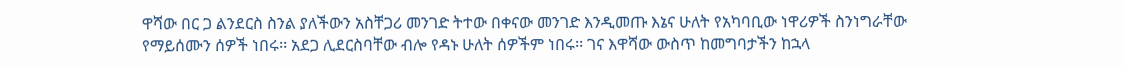ዋሻው በር ጋ ልንደርስ ስንል ያለችውን አስቸጋሪ መንገድ ትተው በቀናው መንገድ እንዲመጡ እኔና ሁለት የአካባቢው ነዋሪዎች ስንነግራቸው የማይሰሙን ሰዎች ነበሩ፡፡ አደጋ ሊደርስባቸው ብሎ የዳኑ ሁለት ሰዎችም ነበሩ፡፡ ገና እዋሻው ውስጥ ከመግባታችን ከኋላ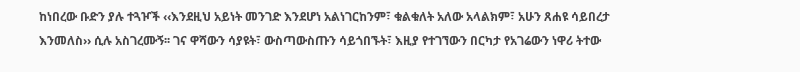ከነበረው ቡድን ያሉ ተጓዦች ‹‹እንደዚህ አይነት መንገድ እንደሆነ አልነገርከንም፣ ቁልቁለት አለው አላልክም፣ አሁን ጸሐዩ ሳይበረታ እንመለስ›› ሲሉ አስገረሙኝ፡፡ ገና ዋሻውን ሳያዩት፣ ውስጣውስጡን ሳይጎበኙት፣ እዚያ የተገኘውን በርካታ የአገሬውን ነዋሪ ትተው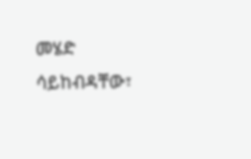መሄድ ሳይከብዳቸው፣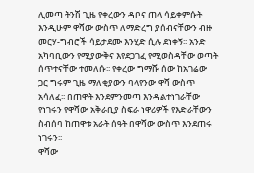ሊመጣ ትንሽ ጊዜ የቀረውን ዳቦና ጠላ ሳይቀምሱት እንዲሁም ዋሻው ውስጥ ለማድረግ ያሰብናቸውን ብዙ መርሃ-ግብሮች ሳይታደሙ እንሂድ ሲሉ ደነቀኝ፡፡ አንድ አካባቢውን የሚያውቅና እየደጋገፈ የሚወስዳቸው ወጣት ሰጥተናቸው ተመለሱ፡፡ የቀረው ግማሹ ሰው ከአገሬው ጋር ግሩም ጊዜ ማለቂያውን ባላየንው ዋሻ ውስጥ አሳለፈ፡፡ በጠዋት እንደምንመጣ እንዳልተነገራቸው የነገሩን የዋሻው አቅራቢያ ስፍራ ነዋሪዎች የእድራቸውን ስብሰባ ከጠዋቱ አራት ሰዓት በዋሻው ውስጥ እንደጠሩ ነገሩን፡፡
ዋሻው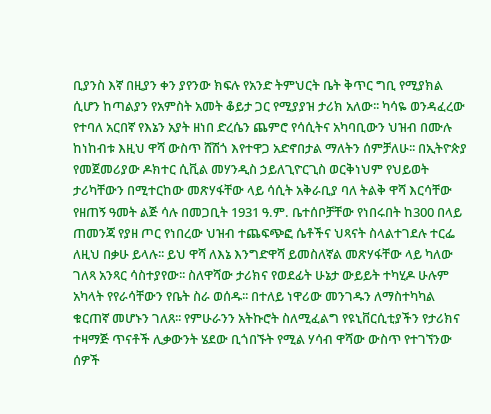ቢያንስ እኛ በዚያን ቀን ያየንው ክፍሉ የአንድ ትምህርት ቤት ቅጥር ግቢ የሚያክል ሲሆን ከጣልያን የአምስት አመት ቆይታ ጋር የሚያያዝ ታሪክ አለው፡፡ ካሳዬ ወንዳፈረው የተባለ አርበኛ የእኔን አያት ዘነበ ድረሴን ጨምሮ የሳሲትና አካባቢውን ህዝብ በሙሉ ከነከብቱ እዚህ ዋሻ ውስጥ ሸሽጎ እየተዋጋ አድኖበታል ማለትን ሰምቻለሁ፡፡ በኢትዮጵያ የመጀመሪያው ዶክተር ሲቪል መሃንዲስ ኃይለጊዮርጊስ ወርቅነህም የህይወት ታሪካቸውን በሚተርከው መጽሃፋቸው ላይ ሳሲት አቅራቢያ ባለ ትልቅ ዋሻ እርሳቸው የዘጠኝ ዓመት ልጅ ሳሉ በመጋቢት 1931 ዓ.ም. ቤተሰቦቻቸው የነበሩበት ከ300 በላይ ጠመንጃ የያዘ ጦር የነበረው ህዝብ ተጨፍጭፎ ሴቶችና ህጻናት ስላልተገደሉ ተርፌ ለዚህ በቃሁ ይላሉ፡፡ ይህ ዋሻ ለእኔ እንግድዋሻ ይመስለኛል መጽሃፋቸው ላይ ካለው ገለጻ አንጻር ሳስተያየው፡፡ ስለዋሻው ታሪክና የወደፊት ሁኔታ ውይይት ተካሂዶ ሁሉም አካላት የየራሳቸውን የቤት ስራ ወሰዱ፡፡ በተለይ ነዋሪው መንገዱን ለማስተካካል ቁርጠኛ መሆኑን ገለጸ፡፡ የምሁራንን አትኩሮት ስለሚፈልግ የዩኒቨርሲቲያችን የታሪክና ተዛማጅ ጥናቶች ሊቃውንት ሄደው ቢጎበኙት የሚል ሃሳብ ዋሻው ውስጥ የተገኘንው ሰዎች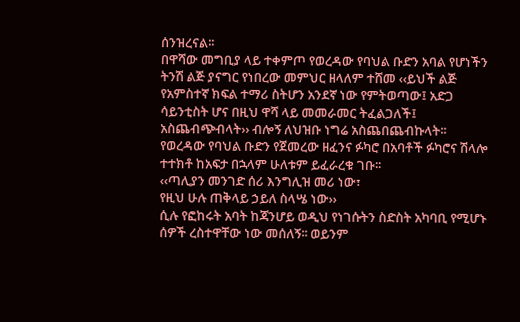ሰንዝረናል፡፡
በዋሻው መግቢያ ላይ ተቀምጦ የወረዳው የባህል ቡድን አባል የሆነችን ትንሽ ልጅ ያናግር የነበረው መምህር ዘላለም ተሸመ ‹‹ይህች ልጅ የአምስተኛ ክፍል ተማሪ ስትሆን አንደኛ ነው የምትወጣው፤ አድጋ ሳይንቲስት ሆና በዚህ ዋሻ ላይ መመራመር ትፈልጋለች፤ አስጨብጭብላት›› ብሎኝ ለህዝቡ ነግሬ አስጨበጨብኩላት፡፡
የወረዳው የባህል ቡድን የጀመረው ዘፈንና ፉካሮ በአባቶች ፉካሮና ሽላሎ ተተክቶ ከአፍታ በኋላም ሁለቱም ይፈራረቁ ገቡ፡፡
‹‹ጣሊያን መንገድ ሰሪ እንግሊዝ መሪ ነው፣
የዚህ ሁሉ ጠቅላይ ኃይለ ስላሤ ነው››
ሲሉ የፎከሩት አባት ከጃንሆይ ወዲህ የነገሱትን ስድስት አካባቢ የሚሆኑ ሰዎች ረስተዋቸው ነው መሰለኝ፡፡ ወይንም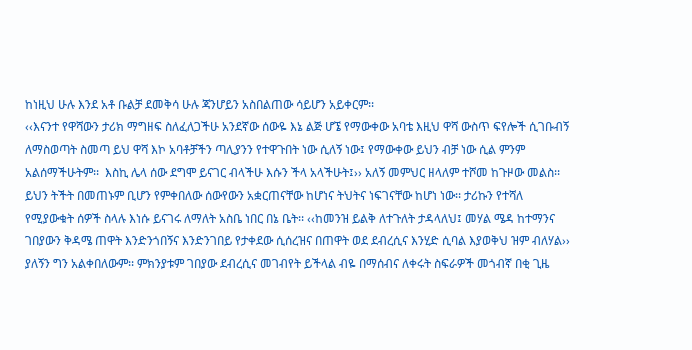ከነዚህ ሁሉ እንደ አቶ ቡልቻ ደመቅሳ ሁሉ ጃንሆይን አስበልጠው ሳይሆን አይቀርም፡፡
‹‹እናንተ የዋሻውን ታሪክ ማግዘፍ ስለፈለጋችሁ አንደኛው ሰውዬ እኔ ልጅ ሆኜ የማውቀው አባቴ እዚህ ዋሻ ውስጥ ፍየሎች ሲገቡብኝ ለማስወጣት ስመጣ ይህ ዋሻ እኮ አባቶቻችን ጣሊያንን የተዋጉበት ነው ሲለኝ ነው፤ የማውቀው ይህን ብቻ ነው ሲል ምንም አልሰማችሁትም፡፡  እስኪ ሌላ ሰው ደግሞ ይናገር ብላችሁ እሱን ችላ አላችሁት፤›› አለኝ መምህር ዘላለም ተሾመ ከጉዞው መልስ፡፡  ይህን ትችት በመጠኑም ቢሆን የምቀበለው ሰውየውን አቋርጠናቸው ከሆነና ትህትና ነፍገናቸው ከሆነ ነው፡፡ ታሪኩን የተሻለ የሚያውቁት ሰዎች ስላሉ እነሱ ይናገሩ ለማለት አስቤ ነበር በኔ ቤት፡፡ ‹‹ከመንዝ ይልቅ ለተጉለት ታዳላለህ፤ መሃል ሜዳ ከተማንና ገበያውን ቅዳሜ ጠዋት እንድንጎበኝና እንድንገበይ የታቀደው ሲሰረዝና በጠዋት ወደ ደብረሲና እንሂድ ሲባል እያወቅህ ዝም ብለሃል›› ያለኝን ግን አልቀበለውም፡፡ ምክንያቱም ገበያው ደብረሲና መገብየት ይችላል ብዬ በማሰብና ለቀሩት ስፍራዎች መጎብኛ በቂ ጊዜ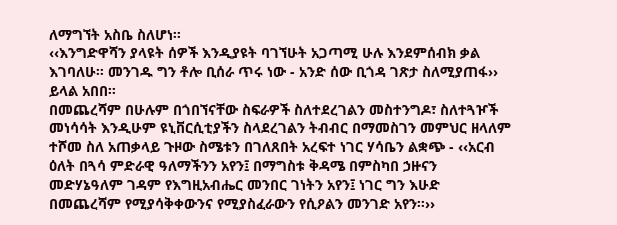ለማግኘት አስቤ ስለሆነ፡፡
‹‹እንግድዋሻን ያላዩት ሰዎች እንዲያዩት ባገኘሁት አጋጣሚ ሁሉ እንደምሰብክ ቃል እገባለሁ፡፡ መንገዱ ግን ቶሎ ቢሰራ ጥሩ ነው - አንድ ሰው ቢጎዳ ገጽታ ስለሚያጠፋ›› ይላል አበበ፡፡
በመጨረሻም በሁሉም በጎበኘናቸው ስፍራዎች ስለተደረገልን መስተንግዶ፣ ስለተጓዦች መነሳሳት እንዲሁም ዩኒቨርሲቲያችን ስላደረገልን ትብብር በማመስገን መምህር ዘላለም ተሾመ ስለ አጠቃላይ ጉዞው ስሜቱን በገለጸበት አረፍተ ነገር ሃሳቤን ልቋጭ - ‹‹አርብ ዕለት በጓሳ ምድራዊ ዓለማችንን አየን፤ በማግስቱ ቅዳሜ በምስካበ ኃዙናን መድሃኔዓለም ገዳም የእግዚአብሔር መንበር ገነትን አየን፤ ነገር ግን እሁድ በመጨረሻም የሚያሳቅቀውንና የሚያስፈራውን የሲዖልን መንገድ አየን፡፡››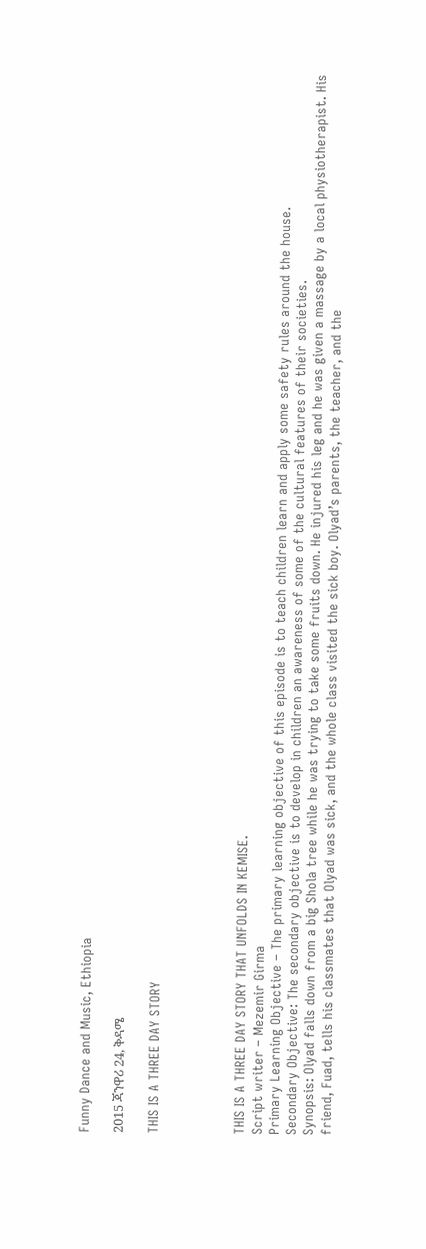Funny Dance and Music, Ethiopia

2015 ጃንዋሪ 24, ቅዳሜ

THIS IS A THREE DAY STORY




THIS IS A THREE DAY STORY THAT UNFOLDS IN KEMISE.
Script writer – Mezemir Girma
Primary Learning Objective – The primary learning objective of this episode is to teach children learn and apply some safety rules around the house.
Secondary Objective: The secondary objective is to develop in children an awareness of some of the cultural features of their societies.
Synopsis: Olyad falls down from a big Shola tree while he was trying to take some fruits down. He injured his leg and he was given a massage by a local physiotherapist. His friend, Fuad, tells his classmates that Olyad was sick, and the whole class visited the sick boy. Olyad’s parents, the teacher, and the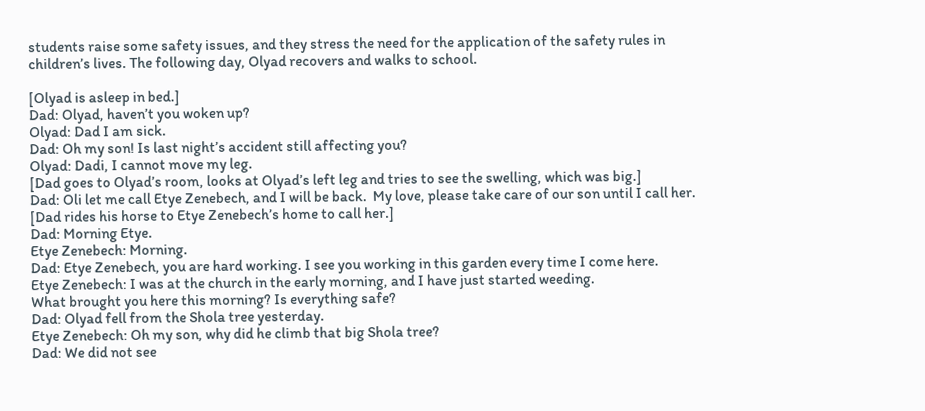students raise some safety issues, and they stress the need for the application of the safety rules in children’s lives. The following day, Olyad recovers and walks to school.

[Olyad is asleep in bed.]
Dad: Olyad, haven’t you woken up?
Olyad: Dad I am sick.
Dad: Oh my son! Is last night’s accident still affecting you?
Olyad: Dadi, I cannot move my leg.
[Dad goes to Olyad’s room, looks at Olyad’s left leg and tries to see the swelling, which was big.]
Dad: Oli let me call Etye Zenebech, and I will be back.  My love, please take care of our son until I call her.
[Dad rides his horse to Etye Zenebech’s home to call her.]
Dad: Morning Etye.
Etye Zenebech: Morning.
Dad: Etye Zenebech, you are hard working. I see you working in this garden every time I come here.
Etye Zenebech: I was at the church in the early morning, and I have just started weeding.
What brought you here this morning? Is everything safe?
Dad: Olyad fell from the Shola tree yesterday.
Etye Zenebech: Oh my son, why did he climb that big Shola tree?
Dad: We did not see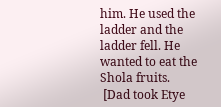him. He used the ladder and the ladder fell. He wanted to eat the Shola fruits.
 [Dad took Etye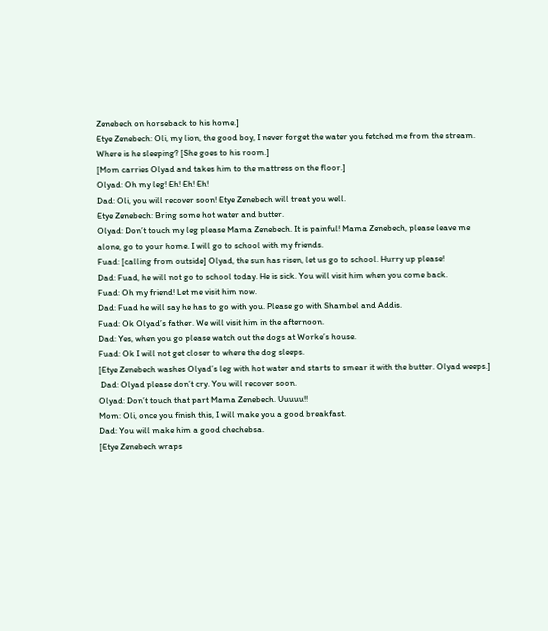Zenebech on horseback to his home.]
Etye Zenebech: Oli, my lion, the good boy, I never forget the water you fetched me from the stream. Where is he sleeping? [She goes to his room.]
[Mom carries Olyad and takes him to the mattress on the floor.]
Olyad: Oh my leg! Eh! Eh! Eh!
Dad: Oli, you will recover soon! Etye Zenebech will treat you well.
Etye Zenebech: Bring some hot water and butter.
Olyad: Don’t touch my leg please Mama Zenebech. It is painful! Mama Zenebech, please leave me alone, go to your home. I will go to school with my friends.
Fuad: [calling from outside] Olyad, the sun has risen, let us go to school. Hurry up please!
Dad: Fuad, he will not go to school today. He is sick. You will visit him when you come back.
Fuad: Oh my friend! Let me visit him now.
Dad: Fuad he will say he has to go with you. Please go with Shambel and Addis.
Fuad: Ok Olyad’s father. We will visit him in the afternoon.
Dad: Yes, when you go please watch out the dogs at Worke’s house.
Fuad: Ok I will not get closer to where the dog sleeps.
[Etye Zenebech washes Olyad’s leg with hot water and starts to smear it with the butter. Olyad weeps.]
 Dad: Olyad please don’t cry. You will recover soon.
Olyad: Don’t touch that part Mama Zenebech. Uuuuu!!
Mom: Oli, once you finish this, I will make you a good breakfast.
Dad: You will make him a good chechebsa.
[Etye Zenebech wraps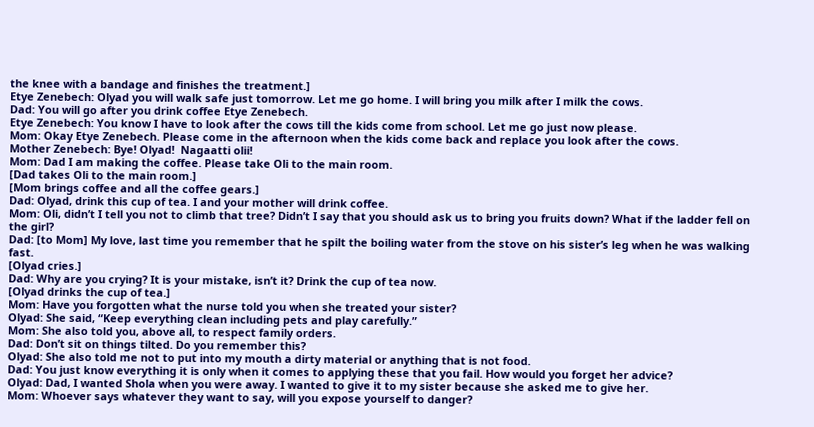the knee with a bandage and finishes the treatment.]
Etye Zenebech: Olyad you will walk safe just tomorrow. Let me go home. I will bring you milk after I milk the cows.
Dad: You will go after you drink coffee Etye Zenebech.
Etye Zenebech: You know I have to look after the cows till the kids come from school. Let me go just now please.
Mom: Okay Etye Zenebech. Please come in the afternoon when the kids come back and replace you look after the cows.
Mother Zenebech: Bye! Olyad!  Nagaatti olii!
Mom: Dad I am making the coffee. Please take Oli to the main room.
[Dad takes Oli to the main room.]
[Mom brings coffee and all the coffee gears.]
Dad: Olyad, drink this cup of tea. I and your mother will drink coffee.
Mom: Oli, didn’t I tell you not to climb that tree? Didn’t I say that you should ask us to bring you fruits down? What if the ladder fell on the girl?
Dad: [to Mom] My love, last time you remember that he spilt the boiling water from the stove on his sister’s leg when he was walking fast.
[Olyad cries.]
Dad: Why are you crying? It is your mistake, isn’t it? Drink the cup of tea now.
[Olyad drinks the cup of tea.]
Mom: Have you forgotten what the nurse told you when she treated your sister?
Olyad: She said, “Keep everything clean including pets and play carefully.”
Mom: She also told you, above all, to respect family orders.
Dad: Don’t sit on things tilted. Do you remember this?
Olyad: She also told me not to put into my mouth a dirty material or anything that is not food.
Dad: You just know everything it is only when it comes to applying these that you fail. How would you forget her advice?
Olyad: Dad, I wanted Shola when you were away. I wanted to give it to my sister because she asked me to give her.
Mom: Whoever says whatever they want to say, will you expose yourself to danger?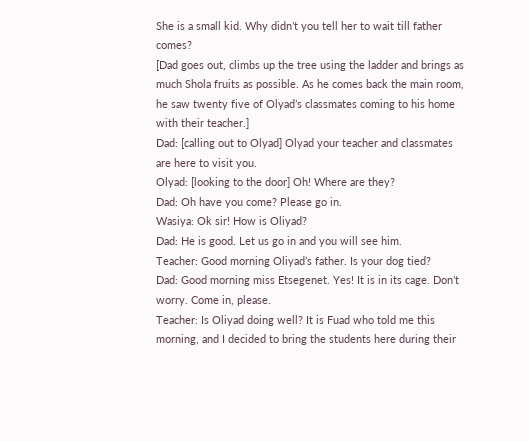She is a small kid. Why didn’t you tell her to wait till father comes?
[Dad goes out, climbs up the tree using the ladder and brings as much Shola fruits as possible. As he comes back the main room, he saw twenty five of Olyad’s classmates coming to his home with their teacher.]
Dad: [calling out to Olyad] Olyad your teacher and classmates are here to visit you.
Olyad: [looking to the door] Oh! Where are they?
Dad: Oh have you come? Please go in.
Wasiya: Ok sir! How is Oliyad?
Dad: He is good. Let us go in and you will see him.
Teacher: Good morning Oliyad’s father. Is your dog tied?
Dad: Good morning miss Etsegenet. Yes! It is in its cage. Don’t worry. Come in, please.
Teacher: Is Oliyad doing well? It is Fuad who told me this morning, and I decided to bring the students here during their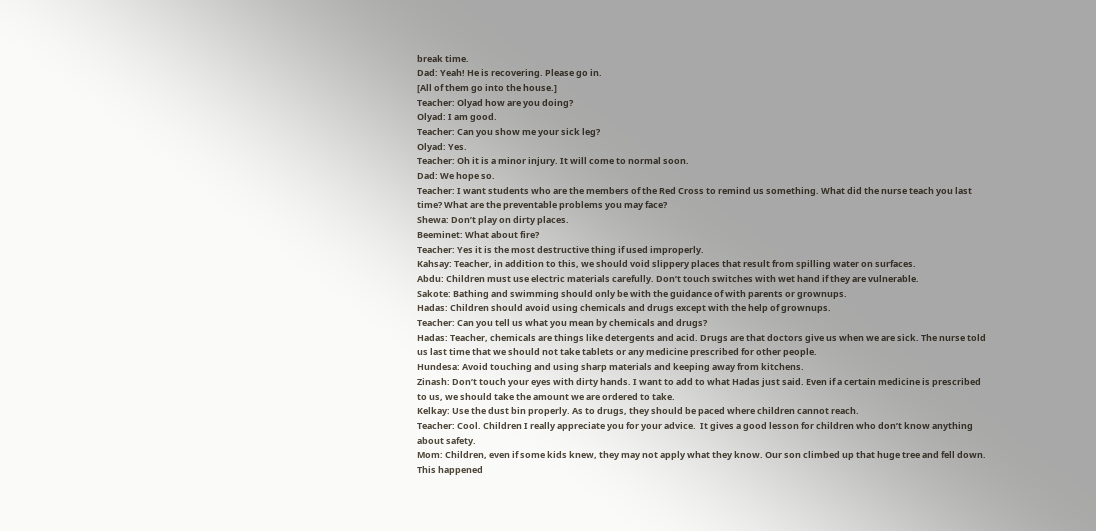break time.
Dad: Yeah! He is recovering. Please go in.
[All of them go into the house.]
Teacher: Olyad how are you doing?
Olyad: I am good.
Teacher: Can you show me your sick leg?
Olyad: Yes.
Teacher: Oh it is a minor injury. It will come to normal soon.
Dad: We hope so.
Teacher: I want students who are the members of the Red Cross to remind us something. What did the nurse teach you last time? What are the preventable problems you may face?
Shewa: Don’t play on dirty places.
Beeminet: What about fire?
Teacher: Yes it is the most destructive thing if used improperly.
Kahsay: Teacher, in addition to this, we should void slippery places that result from spilling water on surfaces.
Abdu: Children must use electric materials carefully. Don’t touch switches with wet hand if they are vulnerable.
Sakote: Bathing and swimming should only be with the guidance of with parents or grownups.
Hadas: Children should avoid using chemicals and drugs except with the help of grownups.
Teacher: Can you tell us what you mean by chemicals and drugs?
Hadas: Teacher, chemicals are things like detergents and acid. Drugs are that doctors give us when we are sick. The nurse told us last time that we should not take tablets or any medicine prescribed for other people.
Hundesa: Avoid touching and using sharp materials and keeping away from kitchens.
Zinash: Don’t touch your eyes with dirty hands. I want to add to what Hadas just said. Even if a certain medicine is prescribed to us, we should take the amount we are ordered to take.
Kelkay: Use the dust bin properly. As to drugs, they should be paced where children cannot reach.
Teacher: Cool. Children I really appreciate you for your advice.  It gives a good lesson for children who don’t know anything about safety.
Mom: Children, even if some kids knew, they may not apply what they know. Our son climbed up that huge tree and fell down. This happened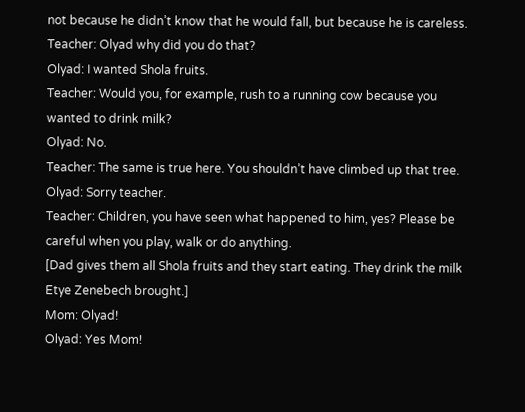not because he didn’t know that he would fall, but because he is careless.
Teacher: Olyad why did you do that?
Olyad: I wanted Shola fruits.
Teacher: Would you, for example, rush to a running cow because you wanted to drink milk?
Olyad: No.
Teacher: The same is true here. You shouldn’t have climbed up that tree.
Olyad: Sorry teacher.
Teacher: Children, you have seen what happened to him, yes? Please be careful when you play, walk or do anything.
[Dad gives them all Shola fruits and they start eating. They drink the milk Etye Zenebech brought.]
Mom: Olyad!
Olyad: Yes Mom!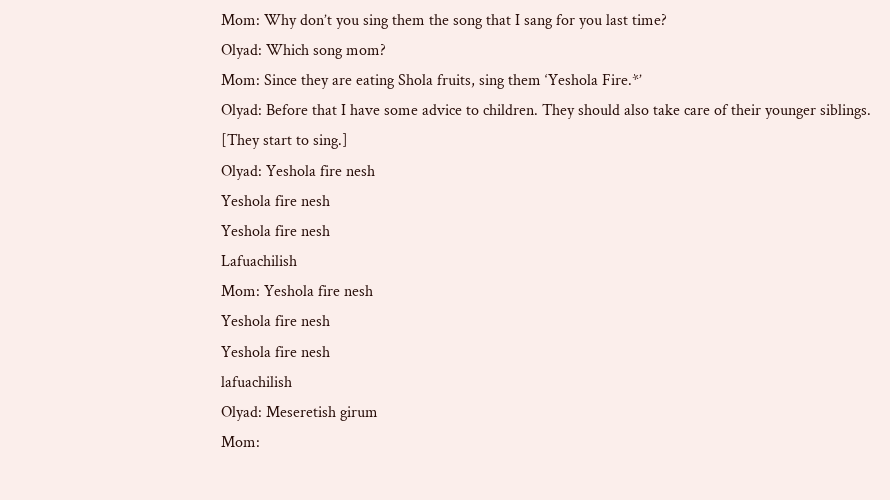Mom: Why don’t you sing them the song that I sang for you last time?
Olyad: Which song mom?
Mom: Since they are eating Shola fruits, sing them ‘Yeshola Fire.*’
Olyad: Before that I have some advice to children. They should also take care of their younger siblings.
[They start to sing.]
Olyad: Yeshola fire nesh
Yeshola fire nesh
Yeshola fire nesh
Lafuachilish
Mom: Yeshola fire nesh
Yeshola fire nesh
Yeshola fire nesh
lafuachilish
Olyad: Meseretish girum
Mom: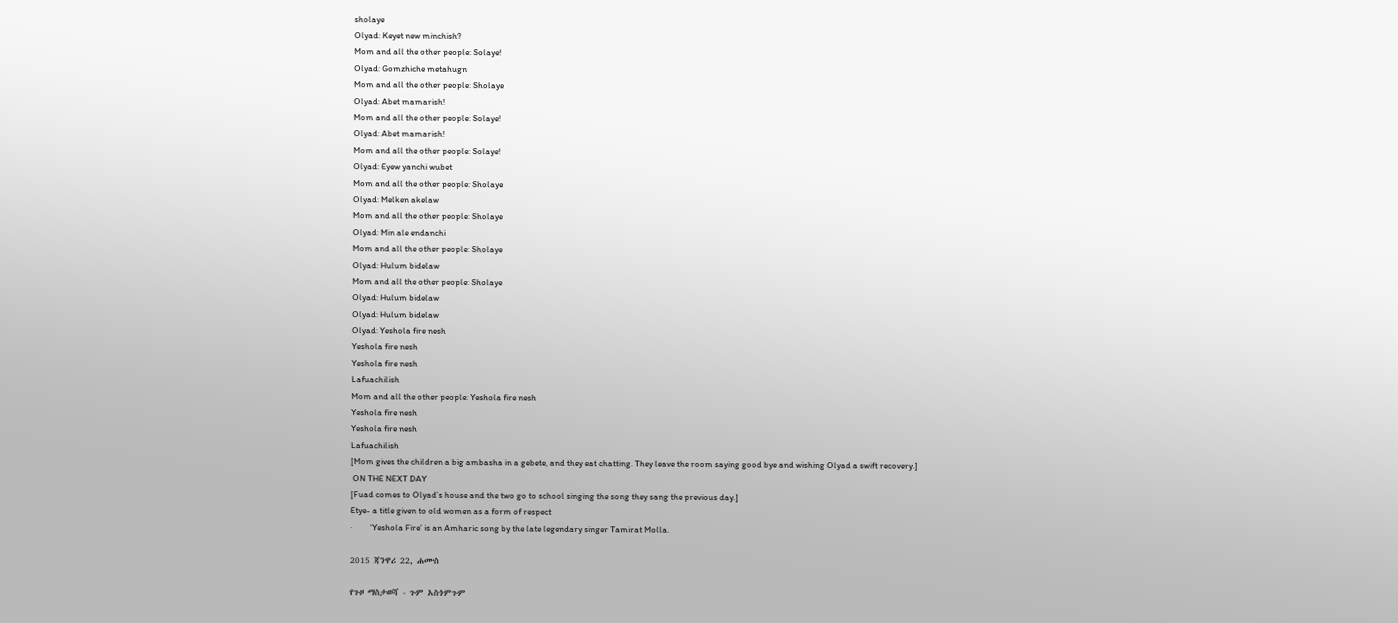sholaye
Olyad: Keyet new minchish?
Mom and all the other people: Solaye!
Olyad: Gomzhiche metahugn
Mom and all the other people: Sholaye
Olyad: Abet mamarish!
Mom and all the other people: Solaye!
Olyad: Abet mamarish!
Mom and all the other people: Solaye!
Olyad: Eyew yanchi wubet
Mom and all the other people: Sholaye
Olyad: Melken akelaw
Mom and all the other people: Sholaye
Olyad: Min ale endanchi
Mom and all the other people: Sholaye
Olyad: Hulum bidelaw
Mom and all the other people: Sholaye
Olyad: Hulum bidelaw
Olyad: Hulum bidelaw
Olyad: Yeshola fire nesh
Yeshola fire nesh
Yeshola fire nesh
Lafuachilish
Mom and all the other people: Yeshola fire nesh
Yeshola fire nesh
Yeshola fire nesh
Lafuachilish
[Mom gives the children a big ambasha in a gebete, and they eat chatting. They leave the room saying good bye and wishing Olyad a swift recovery.]
 ON THE NEXT DAY
[Fuad comes to Olyad’s house and the two go to school singing the song they sang the previous day.]
Etye- a title given to old women as a form of respect
·         ‘Yeshola Fire’ is an Amharic song by the late legendary singer Tamirat Molla.

2015 ጃንዋሪ 22, ሐሙስ

የጉዞ ማስታወሻ - ጉም አስጎምጉም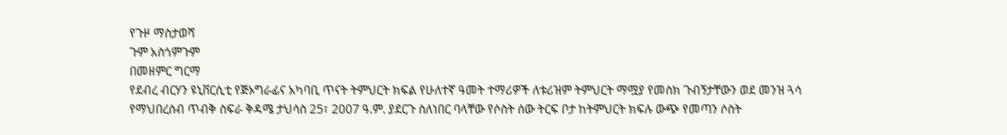የጉዞ ማስታወሻ
ጉም አስጎምጉም
በመዘምር ግርማ
የደብረ ብርሃን ዩኒቨርሲቲ የጅኦግራፊና አካባቢ ጥናት ትምህርት ክፍል የሁለተኛ ዓመት ተማሪዎች ለቱሪዝም ትምህርት ማሟያ የመስክ ጉብኝታቸውን ወደ መንዝ ጓሳ የማህበረሰብ ጥብቅ ስፍራ ቅዳሜ ታህሳስ 25፣ 2007 ዓ.ም. ያደርጉ ስለነበር ባላቸው የሶስት ሰው ትርፍ ቦታ ከትምህርት ክፍሉ ውጭ የመጣን ሶስት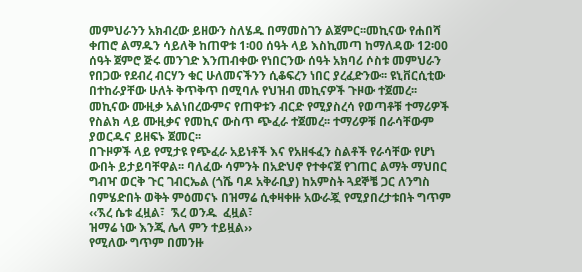መምህራንን አክብረው ይዘውን ስለሄዱ በማመስገን ልጀምር፡፡መኪናው የሐበሻ ቀጠሮ ልማዱን ሳይለቅ ከጠዋቱ 1፡00 ሰዓት ላይ እስኪመጣ ከማለዳው 12፡00 ሰዓት ጀምሮ ጅሩ መንገድ እንጠብቀው የነበርንው ሰዓት አክባሪ ሶስቱ መምህራን  የበጋው የደብረ ብርሃን ቁር ሁለመናችንን ሲቆፍረን ነበር ያረፈድንው፡፡ ዩኒቨርሲቲው በተከራያቸው ሁለት ቅጥቅጥ በሚባሉ የህዝብ መኪናዎች ጉዞው ተጀመረ፡፡ መኪናው ሙዚቃ አልነበረውምና የጠዋቱን ብርድ የሚያስረሳ የወጣቶቹ ተማሪዎች የስልክ ላይ ሙዚቃና የመኪና ውስጥ ጭፈራ ተጀመረ፡፡ ተማሪዎቹ በራሳቸውም ያወርዱና ይዘፍኑ ጀመር፡፡
በጉዞዎች ላይ የሚታዩ የጭፈራ አይነቶች እና የአዘፋፈን ስልቶች የራሳቸው የሆነ ውበት ይታይባቸዋል፡፡ ባለፈው ሳምንት በአድህኖ የተቀናጀ የገጠር ልማት ማህበር ግብዣ ወርቅ ጉር ገብርኤል (ጎሼ ባዶ አቅራቢያ) ከአምስት ጓደኞቼ ጋር ለንግስ በምሄድበት ወቅት ምዕመናኑ በዝማሬ ሲቀዛቀዙ አውራጇ የሚያበረታቱበት ግጥም
‹‹ኧረ ሴቱ ፈዟል፣  ኧረ ወንዱ  ፈዟል፣
ዝማሬ ነው እንጂ ሌላ ምን ተይዟል››
የሚለው ግጥም በመንዙ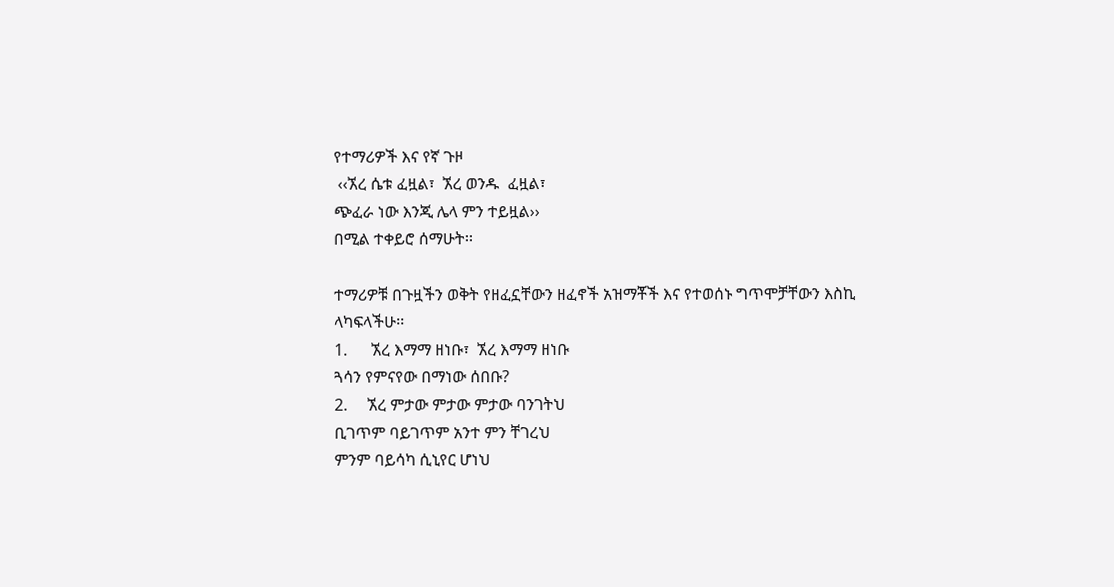የተማሪዎች እና የኛ ጉዞ
 ‹‹ኧረ ሴቱ ፈዟል፣  ኧረ ወንዱ  ፈዟል፣
ጭፈራ ነው እንጂ ሌላ ምን ተይዟል››
በሚል ተቀይሮ ሰማሁት፡፡

ተማሪዎቹ በጉዟችን ወቅት የዘፈኗቸውን ዘፈኖች አዝማቾች እና የተወሰኑ ግጥሞቻቸውን እስኪ ላካፍላችሁ፡፡
1.      ኧረ እማማ ዘነቡ፣  ኧረ እማማ ዘነቡ
ጓሳን የምናየው በማነው ሰበቡ?
2.     ኧረ ምታው ምታው ምታው ባንገትህ
ቢገጥም ባይገጥም አንተ ምን ቸገረህ
ምንም ባይሳካ ሲኒየር ሆነህ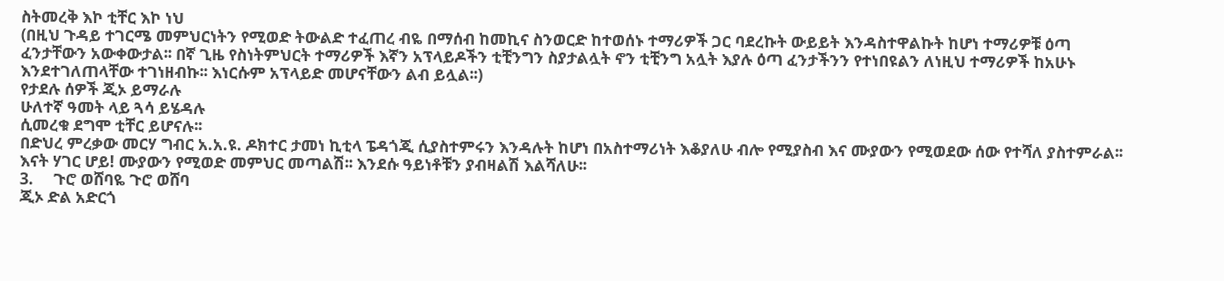ስትመረቅ እኮ ቲቸር እኮ ነህ
(በዚህ ጉዳይ ተገርሜ መምህርነትን የሚወድ ትውልድ ተፈጠረ ብዬ በማሰብ ከመኪና ስንወርድ ከተወሰኑ ተማሪዎች ጋር ባደረኩት ውይይት እንዳስተዋልኩት ከሆነ ተማሪዎቹ ዕጣ ፈንታቸውን አውቀውታል፡፡ በኛ ጊዜ የስነትምህርት ተማሪዎች እኛን አፕላይዶችን ቲቺንግን ስያታልሏት ኖን ቲቺንግ አሏት እያሉ ዕጣ ፈንታችንን የተነበዩልን ለነዚህ ተማሪዎች ከአሁኑ እንደተገለጠላቸው ተገነዘብኩ፡፡ እነርሱም አፕላይድ መሆናቸውን ልብ ይሏል፡፡)
የታደሉ ሰዎች ጂኦ ይማራሉ
ሁለተኛ ዓመት ላይ ጓሳ ይሄዳሉ
ሲመረቁ ደግሞ ቲቸር ይሆናሉ፡፡
በድህረ ምረቃው መርሃ ግብር አ.አ.ዩ. ዶክተር ታመነ ኪቲላ ፔዳጎጂ ሲያስተምሩን እንዳሉት ከሆነ በአስተማሪነት እቆያለሁ ብሎ የሚያስብ እና ሙያውን የሚወደው ሰው የተሻለ ያስተምራል፡፡  እናት ሃገር ሆይ! ሙያውን የሚወድ መምህር መጣልሽ፡፡ እንደሱ ዓይነቶቹን ያብዛልሽ እልሻለሁ፡፡
3.     ጉሮ ወሸባዬ ጉሮ ወሸባ
ጂኦ ድል አድርጎ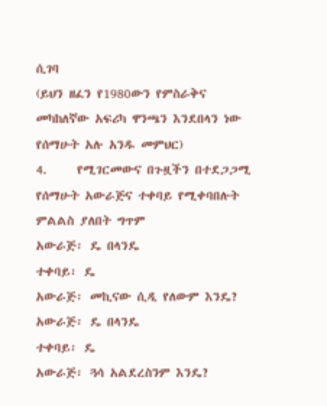ሲገባ
(ይህን ዘፈን የ1980ውን የምስራቅና መካከለኛው አፍሪካ ዋንጫን እንደበላን ነው የሰማሁት አሉ አንዱ መምህር)
4.     የሚገርመውና በጉዟችን በተደጋጋሚ የሰማሁት አውራጅና ተቀባይ የሚቀባበሉት ምልልስ ያለበት ግጥም
አውራጅ፡ ዴ በላንዴ
ተቀባይ፡ ዴ
አውራጅ፡ መኪናው ሲዲ የለውም እንዴ?
አውራጅ፡ ዴ በላንዴ
ተቀባይ፡ ዴ
አውራጅ፡ ጓሳ አልደረስንም እንዴ?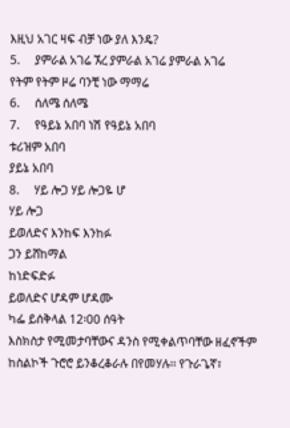እዚህ አገር ዛፍ ብቻ ነው ያለ እንዴ?
5.     ያምራል አገሬ ኧረ ያምራል አገሬ ያምራል አገሬ
የትም የትም ዞሬ ባንቺ ነው ማማሬ
6.     ሰለሜ ሰለሜ
7.     የዓይኔ አበባ ነሽ የዓይኔ አበባ
ቱሪዝም አበባ
ያይኔ አበባ
8.     ሃይ ሎጋ ሃይ ሎጋዬ ሆ
ሃይ ሎጋ
ይወለድና እንከፍ እንከፉ
ጋን ይሸከማል
ከነድፍድፉ
ይወለድና ሆዳም ሆዳሙ
ካፌ ይሰቅላል 12፡00 ሰዓት
እስክስታ የሚመታባቸውና ዳንስ የሚቀልጥባቸው ዘፈኖችም ከስልኮች ጉሮሮ ይንቆረቆራሉ በየመሃሉ፡፡ የጉራጌኛ፣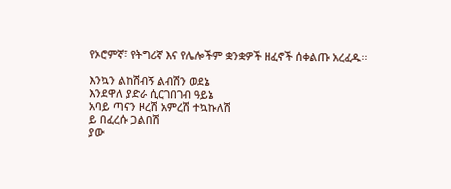የኦሮምኛ፣ የትግሪኛ እና የሌሎችም ቋንቋዎች ዘፈኖች ሰቀልጡ አረፈዱ፡፡

እንኳን ልከሽብኝ ልብሽን ወደኔ
እንደዋለ ያድራ ሲርገበገብ ዓይኔ
አባይ ጣናን ዞረሽ አምረሽ ተኳኩለሽ
ይ በፈረሱ ጋልበሽ
ያው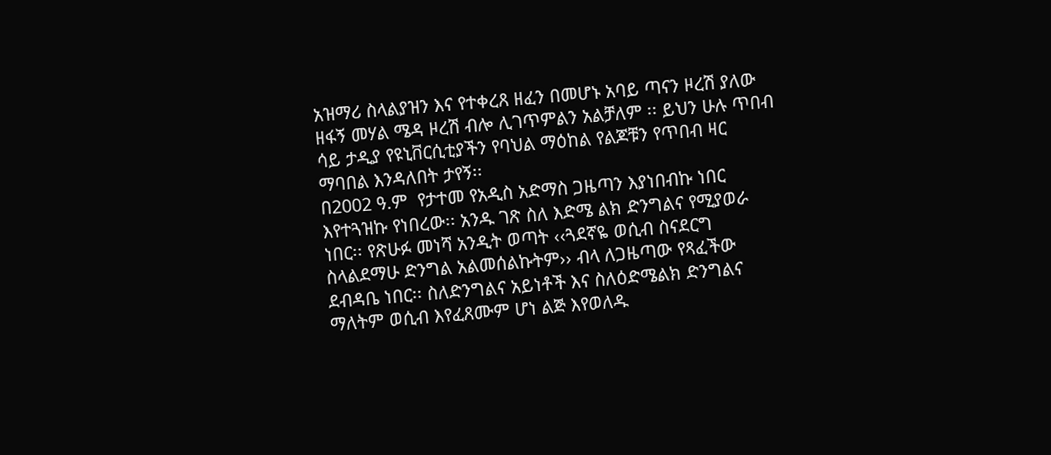አዝማሪ ስላልያዝን እና የተቀረጸ ዘፈን በመሆኑ አባይ ጣናን ዞረሽ ያለው ዘፋኝ መሃል ሜዳ ዞረሽ ብሎ ሊገጥምልን አልቻለም ፡፡ ይህን ሁሉ ጥበብ ሳይ ታዲያ የዩኒቨርሲቲያችን የባህል ማዕከል የልጆቹን የጥበብ ዛር ማባበል እንዳለበት ታየኝ፡፡
በ2002 ዓ.ም  የታተመ የአዲስ አድማስ ጋዜጣን እያነበብኩ ነበር እየተጓዝኩ የነበረው፡፡ አንዱ ገጽ ስለ እድሜ ልክ ድንግልና የሚያወራ ነበር፡፡ የጽሁፉ መነሻ አንዲት ወጣት ‹‹ጓደኛዬ ወሲብ ስናደርግ ስላልደማሁ ድንግል አልመሰልኩትም›› ብላ ለጋዜጣው የጻፈችው ደብዳቤ ነበር፡፡ ስለድንግልና አይነቶች እና ስለዕድሜልክ ድንግልና ማለትም ወሲብ እየፈጸሙም ሆነ ልጅ እየወለዱ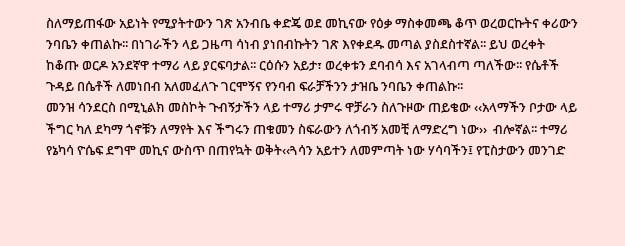ስለማይጠፋው አይነት የሚያትተውን ገጽ አንብቤ ቀድጄ ወደ መኪናው የዕቃ ማስቀመጫ ቆጥ ወረወርኩትና ቀሪውን ንባቤን ቀጠልኩ፡፡ በነገራችን ላይ ጋዜጣ ሳነብ ያነበብኩትን ገጽ እየቀደዱ መጣል ያስደስተኛል፡፡ ይህ ወረቀት ከቆጡ ወርዶ አንደኛዋ ተማሪ ላይ ያርፍባታል፡፡ ርዕሱን አይታ፣ ወረቀቱን ደባብሳ እና አገላብጣ ጣለችው፡፡ የሴቶች ጉዳይ በሴቶች ለመነበብ አለመፈለጉ ገርሞኝና የንባብ ፍራቻችንን ታዝቤ ንባቤን ቀጠልኩ፡፡
መንዝ ሳንደርስ በሚኒልክ መስኮት ጉብኝታችን ላይ ተማሪ ታምሩ ዋቻራን ስለጉዞው ጠይቄው ‹‹አላማችን ቦታው ላይ ችግር ካለ ደካማ ጎኖቹን ለማየት እና ችግሩን ጠቁመን ስፍራውን ለጎብኝ አመቺ ለማድረግ ነው››  ብሎኛል፡፡ ተማሪ የኔካሳ ዮሴፍ ደግሞ መኪና ውስጥ በጠየኳት ወቅት‹‹ጓሳን አይተን ለመምጣት ነው ሃሳባችን፤ የፒስታውን መንገድ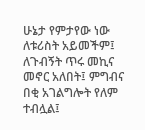ሁኔታ የምታየው ነው ለቱሪስት አይመችም፤ ለጉብኝት ጥሩ መኪና መኖር አለበት፤ ምግብና በቂ አገልግሎት የለም ተብሏል፤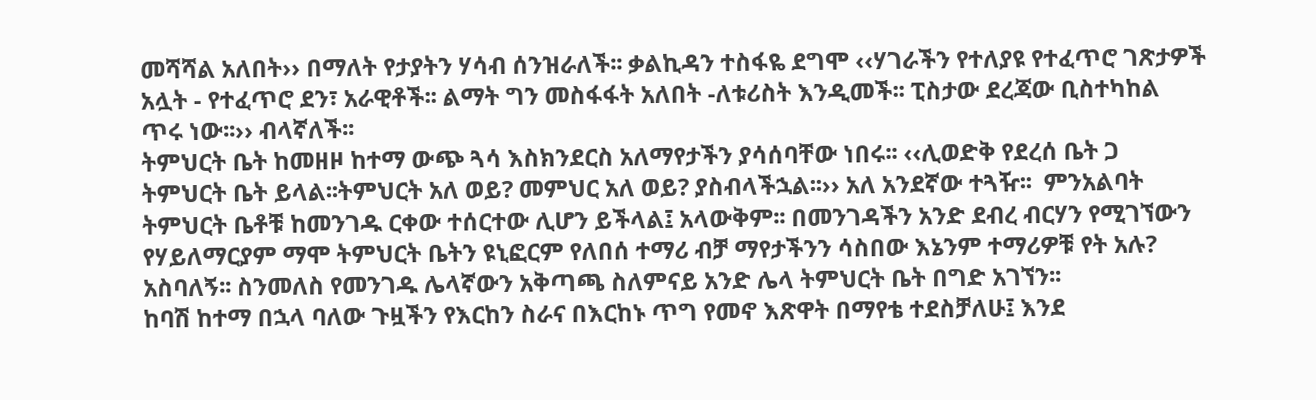መሻሻል አለበት›› በማለት የታያትን ሃሳብ ሰንዝራለች፡፡ ቃልኪዳን ተስፋዬ ደግሞ ‹‹ሃገራችን የተለያዩ የተፈጥሮ ገጽታዎች አሏት - የተፈጥሮ ደን፣ አራዊቶች፡፡ ልማት ግን መስፋፋት አለበት -ለቱሪስት እንዲመች፡፡ ፒስታው ደረጃው ቢስተካከል ጥሩ ነው፡፡›› ብላኛለች፡፡
ትምህርት ቤት ከመዘዞ ከተማ ውጭ ጓሳ እስክንደርስ አለማየታችን ያሳሰባቸው ነበሩ፡፡ ‹‹ሊወድቅ የደረሰ ቤት ጋ ትምህርት ቤት ይላል፡፡ትምህርት አለ ወይ? መምህር አለ ወይ? ያስብላችኋል፡፡›› አለ አንደኛው ተጓዥ፡፡  ምንአልባት ትምህርት ቤቶቹ ከመንገዱ ርቀው ተሰርተው ሊሆን ይችላል፤ አላውቅም፡፡ በመንገዳችን አንድ ደብረ ብርሃን የሚገኘውን  የሃይለማርያም ማሞ ትምህርት ቤትን ዩኒፎርም የለበሰ ተማሪ ብቻ ማየታችንን ሳስበው እኔንም ተማሪዎቹ የት አሉ? አስባለኝ፡፡ ስንመለስ የመንገዱ ሌላኛውን አቅጣጫ ስለምናይ አንድ ሌላ ትምህርት ቤት በግድ አገኘን፡፡
ከባሽ ከተማ በኋላ ባለው ጉዟችን የእርከን ስራና በእርከኑ ጥግ የመኖ እጽዋት በማየቴ ተደስቻለሁ፤ እንደ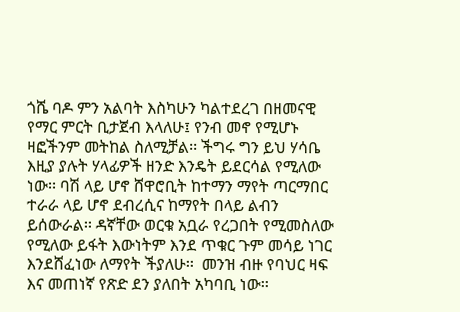ጎሼ ባዶ ምን አልባት እስካሁን ካልተደረገ በዘመናዊ የማር ምርት ቢታጀብ እላለሁ፤ የንብ መኖ የሚሆኑ ዛፎችንም መትከል ስለሚቻል፡፡ ችግሩ ግን ይህ ሃሳቤ እዚያ ያሉት ሃላፊዎች ዘንድ እንዴት ይደርሳል የሚለው ነው፡፡ ባሽ ላይ ሆኖ ሸዋሮቢት ከተማን ማየት ጣርማበር ተራራ ላይ ሆኖ ደብረሲና ከማየት በላይ ልብን ይሰውራል፡፡ ዳኛቸው ወርቁ አቧራ የረጋበት የሚመስለው የሚለው ይፋት እውነትም እንደ ጥቁር ጉም መሳይ ነገር እንደሸፈነው ለማየት ችያለሁ፡፡  መንዝ ብዙ የባህር ዛፍ እና መጠነኛ የጽድ ደን ያለበት አካባቢ ነው፡፡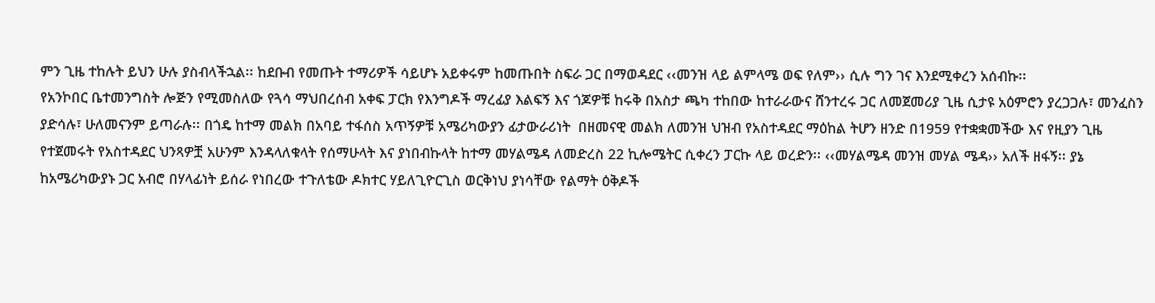ምን ጊዜ ተከሉት ይህን ሁሉ ያስብላችኋል፡፡ ከደቡብ የመጡት ተማሪዎች ሳይሆኑ አይቀሩም ከመጡበት ስፍራ ጋር በማወዳደር ‹‹መንዝ ላይ ልምላሜ ወፍ የለም›› ሲሉ ግን ገና እንደሚቀረን አሰብኩ፡፡
የአንኮበር ቤተመንግስት ሎጅን የሚመስለው የጓሳ ማህበረሰብ አቀፍ ፓርክ የእንግዶች ማረፊያ እልፍኝ እና ጎጆዎቹ ከሩቅ በአስታ ጫካ ተከበው ከተራራውና ሸንተረሩ ጋር ለመጀመሪያ ጊዜ ሲታዩ አዕምሮን ያረጋጋሉ፣ መንፈስን ያድሳሉ፣ ሁለመናንም ይጣራሉ፡፡ በጎዴ ከተማ መልክ በአባይ ተፋሰስ አጥኝዎቹ አሜሪካውያን ፊታውራሪነት  በዘመናዊ መልክ ለመንዝ ህዝብ የአስተዳደር ማዕከል ትሆን ዘንድ በ1959 የተቋቋመችው እና የዚያን ጊዜ የተጀመሩት የአስተዳደር ህንጻዎቿ አሁንም እንዳላለቁላት የሰማሁላት እና ያነበብኩላት ከተማ መሃልሜዳ ለመድረስ 22 ኪሎሜትር ሲቀረን ፓርኩ ላይ ወረድን፡፡ ‹‹መሃልሜዳ መንዝ መሃል ሜዳ›› አለች ዘፋኝ፡፡ ያኔ ከአሜሪካውያኑ ጋር አብሮ በሃላፊነት ይሰራ የነበረው ተጉለቴው ዶክተር ሃይለጊዮርጊስ ወርቅነህ ያነሳቸው የልማት ዕቅዶች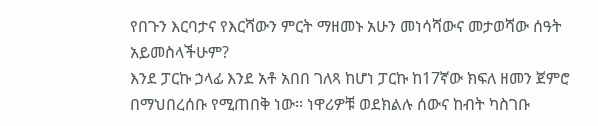የበጉን እርባታና የእርሻውን ምርት ማዘመኑ አሁን መነሳሻውና መታወሻው ሰዓት አይመስላችሁም?
እንደ ፓርኩ ኃላፊ እንደ አቶ አበበ ገለጻ ከሆነ ፓርኩ ከ17ኛው ክፍለ ዘመን ጀምሮ በማህበረሰቡ የሚጠበቅ ነው፡፡ ነዋሪዎቹ ወደክልሉ ሰውና ከብት ካስገቡ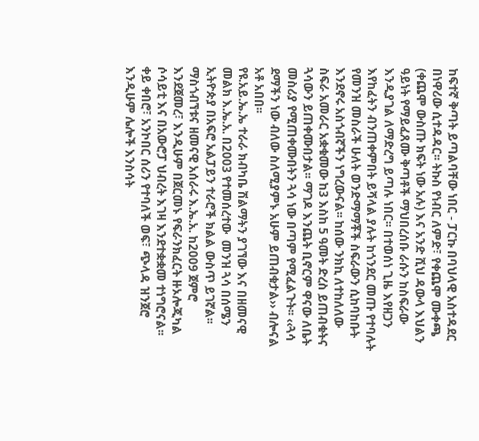ከፍተኛ ቅጣት ይጣልባቸው ነበር - ፓርኩ በባህላዊ አስተዳደር በነዋሪው ሲተዳዳር፡፡ ትኩስ የነብር ለምድ፣ የቀጨሞ ሙቀጫ (ቀጨሞ ውስጡ ክፍት ነው አሉ) እና አንድ ሺህ ዳውላ እህልን ዓይነት የማይፈጸሙ ቅጣቶች ማህበረሰቡ ራሱን ከስፍራው እንዲያገል ለማድረግ ይጣሉ ነበር፡፡ በተወሰነ ጊዜ እየዘጋን እየከፈትን ብንጠቀምበት ይሻላል ያሉት ከጎንደር መጡ የተባሉት የመንዝ መስራች ሁለት ወንድማማቾች ስፍራውን ሲከባከቡት እንደኖሩ አስጎብኛችን ነግረውናል፡፡ ከሰው ንክኪ ለተከለለው ስፍራ አመራር አቋቁመው ከ3 እስከ 5 ዓመት ድረስ ይጠብቁትና ጓሳውን ይጠቀሙበታል፡፡ ማገዶ እንጨት ቢኖርም ዋናው ለቤት መስሪያ የሚጠቀሙበትን ጓሳ ነው በጣም የሚፈልጉት፡፡ ‹‹ጓሳ ደማችን ነው ብለው ስለሚያምኑ አሁም ይጠብቁታል›› ብሎናል አቶ አበበ፡፡
የዩ.አይ.ኤ.ኤ ተራራ ክብካቤ ሽልማትን ያገኘው እና በዘመናዊ መልክ እ.ኤ.አ. በ2003 የተመሰረተው  መንዝ ጓሳ በሰሜን ኢትዮጵያ በአፍሮ አልፓይን ተራሮች ክልል ውስጥ ይገኛል፡፡ ማስጎብኘቱና ዘመናዊ አሰራሩ እ.ኤ.አ. ከ2009 ጀምሮ እንደጀመረ፣ እንዲሁም በጀርመኑ የፍራንክፈርት ዙኦሎጂካል ሶሳይቲ እና በአውሮፓ ህብረት እገዛ እንደተቋቋመ ተነግሮናል፡፡ ቀይ ቀበሮ፣ አንኮበር ሰሪን የተባለች ወፍ፣ ጭላዳ ዝንጀሮ እንዲሁም ሌሎች እንስሳት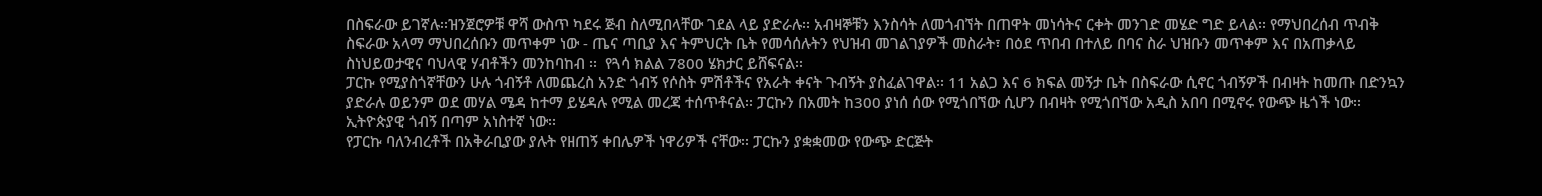በስፍራው ይገኛሉ፡፡ዝንጀሮዎቹ ዋሻ ውስጥ ካደሩ ጅብ ስለሚበላቸው ገደል ላይ ያድራሉ፡፡ አብዛኞቹን እንስሳት ለመጎብኘት በጠዋት መነሳትና ርቀት መንገድ መሄድ ግድ ይላል፡፡ የማህበረሰብ ጥብቅ ስፍራው አላማ ማህበረሰቡን መጥቀም ነው - ጤና ጣቢያ እና ትምህርት ቤት የመሳሰሉትን የህዝብ መገልገያዎች መስራት፣ በዕደ ጥበብ በተለይ በባና ስራ ህዝቡን መጥቀም እና በአጠቃላይ ስነህይወታዊና ባህላዊ ሃብቶችን መንከባከብ ፡፡  የጓሳ ክልል 7800 ሄክታር ይሸፍናል፡፡
ፓርኩ የሚያስጎኛቸውን ሁሉ ጎብኝቶ ለመጨረስ አንድ ጎብኝ የሶስት ምሽቶችና የአራት ቀናት ጉብኝት ያስፈልገዋል፡፡ 11 አልጋ እና 6 ክፍል መኝታ ቤት በስፍራው ሲኖር ጎብኝዎች በብዛት ከመጡ በድንኳን ያድራሉ ወይንም ወደ መሃል ሜዳ ከተማ ይሄዳሉ የሚል መረጃ ተሰጥቶናል፡፡ ፓርኩን በአመት ከ300 ያነሰ ሰው የሚጎበኘው ሲሆን በብዛት የሚጎበኘው አዲስ አበባ በሚኖሩ የውጭ ዜጎች ነው፡፡ ኢትዮጵያዊ ጎብኝ በጣም አነስተኛ ነው፡፡
የፓርኩ ባለንብረቶች በአቅራቢያው ያሉት የዘጠኝ ቀበሌዎች ነዋሪዎች ናቸው፡፡ ፓርኩን ያቋቋመው የውጭ ድርጅት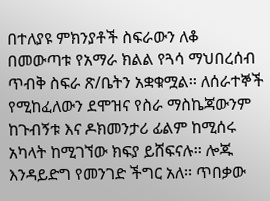በተለያዩ ምክንያቶች ስፍራውን ለቆ በመውጣቱ የአማራ ክልል የጓሳ ማህበረሰብ ጥብቅ ስፍራ ጽ/ቤትን አቋቁሟል፡፡ ለሰራተኞች የሚከፈለውን ደሞዝና የስራ ማስኬጃውንም ከጉብኝቱ እና ዶክመንታሪ ፊልም ከሚሰሩ አካላት ከሚገኘው ክፍያ ይሸፍናሉ፡፡ ሎጁ እንዳይድግ የመንገድ ችግር አለ፡፡ ጥበቃው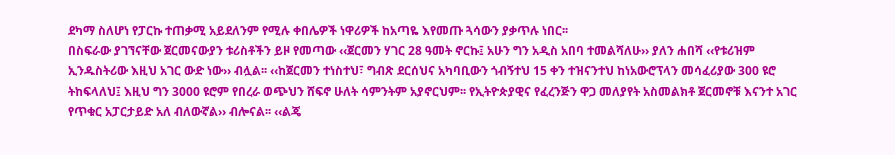ደካማ ስለሆነ የፓርኩ ተጠቃሚ አይደለንም የሚሉ ቀበሌዎች ነዋሪዎች ከአጣዬ እየመጡ ጓሳውን ያቃጥሉ ነበር፡፡
በስፍራው ያገኘናቸው ጀርመናውያን ቱሪስቶችን ይዞ የመጣው ‹‹ጀርመን ሃገር 28 ዓመት ኖርኩ፤ አሁን ግን አዲስ አበባ ተመልሻለሁ›› ያለን ሐበሻ ‹‹የቱሪዝም ኢንዱስትሪው እዚህ አገር ውድ ነው›› ብሏል፡፡ ‹‹ከጀርመን ተነስተህ፣ ግብጽ ደርሰህና አካባቢውን ጎብኝተህ 15 ቀን ተዝናንተህ ከነአውሮፕላን መሳፈሪያው 300 ዩሮ ትከፍላለህ፤ እዚህ ግን 3000 ዩሮም የበረራ ወጭህን ሸፍኖ ሁለት ሳምንትም አያኖርህም፡፡ የኢትዮጵያዊና የፈረንጅን ዋጋ መለያየት አስመልክቶ ጀርመኖቹ እናንተ አገር የጥቁር አፓርታይድ አለ ብለውኛል›› ብሎናል፡፡ ‹‹ልጄ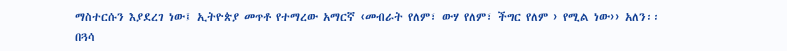ማስተርሱን እያደረገ ነው፤ ኢትዮጵያ መጥቶ የተማረው አማርኛ ‹መብራት የለም፣ ውሃ የለም፣ ችግር የለም › የሚል ነው›› አለን፡፡
በጓሳ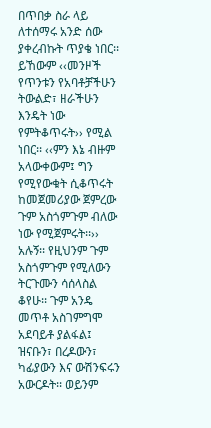በጥበቃ ስራ ላይ ለተሰማሩ አንድ ሰው ያቀረብኩት ጥያቄ ነበር፡፡ ይኸውም ‹‹መንዞች የጥንቱን የአባቶቻችሁን ትውልድ፣ ዘራችሁን እንዴት ነው የምትቆጥሩት›› የሚል ነበር፡፡ ‹‹ምን እኔ ብዙም አላውቀውም፤ ግን የሚየውቁት ሲቆጥሩት ከመጀመሪያው ጀምረው ጉም አስጎምጉም ብለው ነው የሚጀምሩት፡፡›› አሉኝ፡፡ የዚህንም ጉም አስጎምጉም የሚለውን ትርጉሙን ሳሰላስል ቆየሁ፡፡ ጉም አንዴ መጥቶ አስገምግሞ አደባይቶ ያልፋል፤ ዝናቡን፣ በረዶውን፣ ካፊያውን እና ውሽንፍሩን አውርዶት፡፡ ወይንም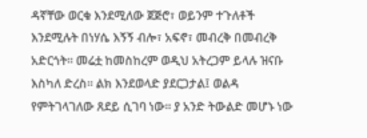ዳኛቸው ወርቁ እንደሚለው ጀጅሮ፣ ወይንም ተጉለቶች እንደሚሉት በነሃሴ እኝኝ ብሎ፣ አፍኖ፣ መብረቅ በመብረቅ አድርጎት፡፡ መሬቷ ከመስከረም ወዲህ አትረጋም ይላሉ ዝናቡ እስካለ ድረስ፡፡ ልክ እንደወላድ ያደርጋታል፤ ወልዳ የምትገላገለው ጸደይ ሲገባ ነው፡፡ ያ አንድ ትውልድ መሆኑ ነው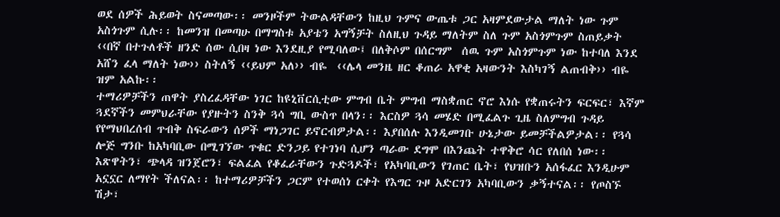ወደ ሰዎች ሕይወት ስናመጣው፡፡ መንዞችም ትውልዳቸውን ከዚህ ጉምና ውጤቱ ጋር አዛምደውታል ማለት ነው ጉም አስጎጉም ሲሉ፡፡ ከመንዝ በመጣሁ በማግስቱ አያቴን አግኝቻት ስለዚህ ጉዳይ ማለትም ስለ ጉም አስጎምጉም ስጠይቃት ‹‹በኛ በተጉለቶች ዘንድ ሰው ሲበዛ ነው እንደዚያ የሚባለው፤ በለቅሶም በሰርግም  ሰዉ ጉም አስጎምጉም ነው ከተባለ እንደ አሸን ፈላ ማለት ነው›› ስትለኝ ‹‹ይህም አለ›› ብዬ  ‹‹ሌላ መንዜ ዘር ቆጠራ አዋቂ አዛውንት እስካገኝ ልጠብቅ›› ብዬ ዝም አልኩ፡፡
ተማሪዎቻችን ጠዋት ያስረፈዳቸው ነገር ከዩኒቨርሲቲው ምግብ ቤት ምግብ ማስቋጠር ኖሮ እነሱ የቋጠሩትን ፍርፍር፣ እኛም ጓደኛችን መምህራቸው የያዙትን ስንቅ ጓሳ ግቢ ውስጥ በላን፡፡ እርስዎ ጓሳ መሄድ በሚፈልጉ ጊዜ ስለምግብ ጉዳይ የየማህበረሰብ ጥብቅ ስፍራውን ሰዎች ማነጋገር ይኖርብዎታል፡፡ እያበሰሉ እንዲመገቡ ሁኔታው ይመቻችልዎታል፡፡ የጓሳ ሎጅ ግንቡ ከአካባቢው በሚገኘው ጥቁር ድንጋይ የተገነባ ሲሆን ጣራው ደግሞ በእንጨት ተዋቅሮ ሳር የለበሰ ነው፡፡ እጽዋትን፣ ጭላዳ ዝንጀሮን፣ ፍልፈል የቆፈራቸውን ጉድጓዶች፣ የአካባቢውን የገጠር ቤት፣ የህዝቡን አሰፋፈር እንዲሁም አኗኗር ለማየት ችለናል፡፡ ከተማሪዎቻችን ጋርም የተወሰነ ርቀት የእግር ጉዞ አድርገን አካባቢውን ቃኝተናል፡፡ የጦስኙ ሽታ፣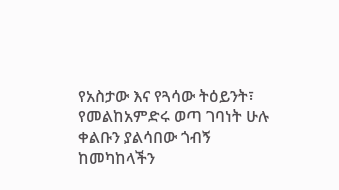የአስታው እና የጓሳው ትዕይንት፣ የመልከአምድሩ ወጣ ገባነት ሁሉ ቀልቡን ያልሳበው ጎብኝ ከመካከላችን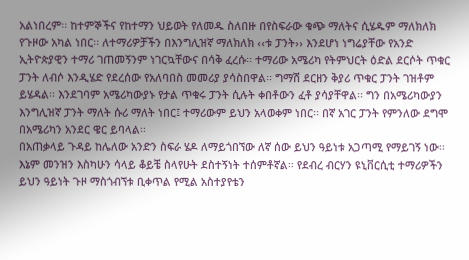አልነበረም፡፡ ከተምኞችና የከተማን ህይወት የለመዱ ስለበዙ በየስፍራው ቁጭ ማለትና ሲሄዱም ማለክለክ የጉዞው አካል ነበር፡፡ ለተማሪዎቻችን በእንግሊዝኛ ማለክለክ ‹‹ቱ ፓንት›› እንደሆነ ነግሬያቸው የአንድ ኢትዮጵያዊን ተማሪ ገጠመኝንም ነገርኳቸውና በሳቅ ፈረሱ፡፡ ተማሪው አሜሪካ የትምህርት ዕድል ደርሶት ጥቁር ፓንት ለብሶ እንዲሄድ የደረሰው የአለባበስ መመሪያ ያሳስበዋል፡፡ ግማሽ ደርዘን ቅያሪ ጥቁር ፓንት ገዝቶም ይሄዳል፡፡ እንደገባም አሜሪካውያኑ የታል ጥቁሩ ፓንት ሲሉት ቀበቶውን ፈቶ ያሳያቸዋል፡፡ ግን በአሜሪካውያን እንግሊዝኛ ፓንት ማለት ሱሪ ማለት ነበር፤ ተማሪውም ይህን አላወቀም ነበር፡፡ በኛ አገር ፓንት የምንለው ደግሞ በአሜሪካን አንደር ዌር ይባላል፡፡
በአጠቃላይ ጉዳይ ከሌለው አንድን ስፍራ ሄዶ ለማይጎበኘው ለኛ ሰው ይህን ዓይነቱ አጋጣሚ የማይገኝ ነው፡፡ እኔም መንዝን እስካሁን ሳላይ ቆይቼ ስላየሁት ደስተኝነት ተሰምቶኛል፡፡ የደብረ ብርሃን ዩኒቨርሲቲ ተማሪዎችን ይህን ዓይነት ጉዞ ማስጎብኘቱ ቢቀጥል የሚል አስተያየቴን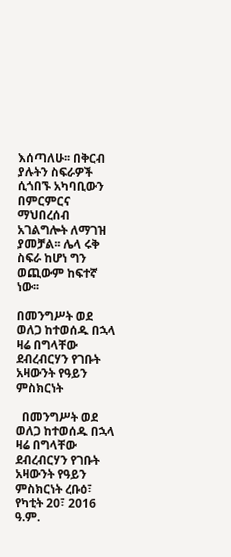እሰጣለሁ፡፡ በቅርብ ያሉትን ስፍራዎች ሲጎበኙ አካባቢውን በምርምርና ማህበረሰብ አገልግሎት ለማገዝ ያመቻል፡፡ ሌላ ሩቅ ስፍራ ከሆነ ግን ወጪውም ከፍተኛ ነው፡፡

በመንግሥት ወደ ወለጋ ከተወሰዱ በኋላ ዛሬ በግላቸው ደብረብርሃን የገቡት አዛውንት የዓይን ምስክርነት

  በመንግሥት ወደ ወለጋ ከተወሰዱ በኋላ ዛሬ በግላቸው ደብረብርሃን የገቡት አዛውንት የዓይን ምስክርነት ረቡዕ፣ የካቲት 20፣ 2016 ዓ.ም.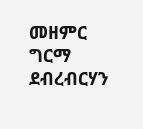መዘምር ግርማ ደብረብርሃን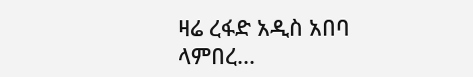ዛሬ ረፋድ አዲስ አበባ ላምበረ...